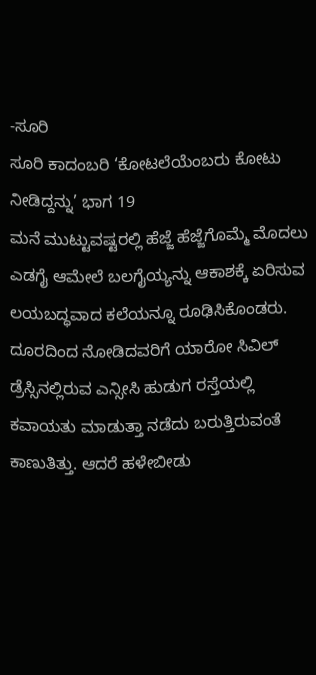-ಸೂರಿ
ಸೂರಿ ಕಾದಂಬರಿ ‘ಕೋಟಲೆಯೆಂಬರು ಕೋಟು ನೀಡಿದ್ದನ್ನು’ ಭಾಗ 19
ಮನೆ ಮುಟ್ಟುವಷ್ಟರಲ್ಲಿ ಹೆಜ್ಜೆ ಹೆಜ್ಜೆಗೊಮ್ಮೆ ಮೊದಲು ಎಡಗೈ ಆಮೇಲೆ ಬಲಗೈಯ್ಯನ್ನು ಆಕಾಶಕ್ಕೆ ಏರಿಸುವ ಲಯಬದ್ಧವಾದ ಕಲೆಯನ್ನೂ ರೂಢಿಸಿಕೊಂಡರು. ದೂರದಿಂದ ನೋಡಿದವರಿಗೆ ಯಾರೋ ಸಿವಿಲ್ ಡ್ರೆಸ್ಸಿನಲ್ಲಿರುವ ಎನ್ಸೀಸಿ ಹುಡುಗ ರಸ್ತೆಯಲ್ಲಿ ಕವಾಯತು ಮಾಡುತ್ತಾ ನಡೆದು ಬರುತ್ತಿರುವಂತೆ ಕಾಣುತಿತ್ತು. ಆದರೆ ಹಳೇಬೀಡು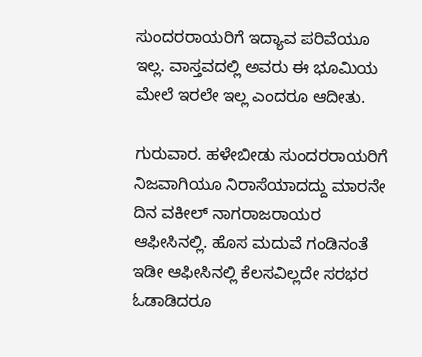ಸುಂದರರಾಯರಿಗೆ ಇದ್ಯಾವ ಪರಿವೆಯೂ ಇಲ್ಲ. ವಾಸ್ತವದಲ್ಲಿ ಅವರು ಈ ಭೂಮಿಯ ಮೇಲೆ ಇರಲೇ ಇಲ್ಲ ಎಂದರೂ ಆದೀತು.

ಗುರುವಾರ. ಹಳೇಬೀಡು ಸುಂದರರಾಯರಿಗೆ ನಿಜವಾಗಿಯೂ ನಿರಾಸೆಯಾದದ್ದು ಮಾರನೇ ದಿನ ವಕೀಲ್ ನಾಗರಾಜರಾಯರ ಆಫೀಸಿನಲ್ಲಿ. ಹೊಸ ಮದುವೆ ಗಂಡಿನಂತೆ ಇಡೀ ಆಫೀಸಿನಲ್ಲಿ ಕೆಲಸವಿಲ್ಲದೇ ಸರಭರ ಓಡಾಡಿದರೂ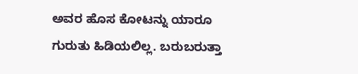ಅವರ ಹೊಸ ಕೋಟನ್ನು ಯಾರೂ ಗುರುತು ಹಿಡಿಯಲಿಲ್ಲ. ಬರುಬರುತ್ತಾ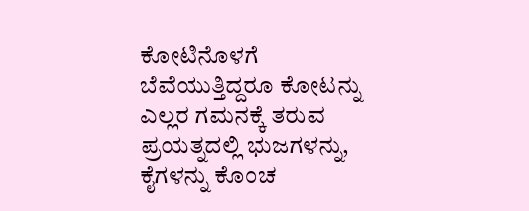ಕೋಟಿನೊಳಗೆ ಬೆವೆಯುತ್ತಿದ್ದರೂ ಕೋಟನ್ನು ಎಲ್ಲರ ಗಮನಕ್ಕೆ ತರುವ ಪ್ರಯತ್ನದಲ್ಲಿ ಭುಜಗಳನ್ನು, ಕೈಗಳನ್ನು ಕೊಂಚ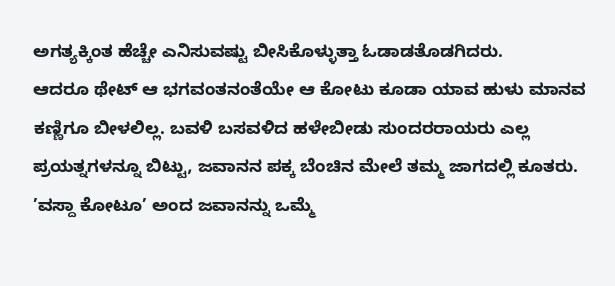ಅಗತ್ಯಕ್ಕಿಂತ ಹೆಚ್ಚೇ ಎನಿಸುವಷ್ಟು ಬೀಸಿಕೊಳ್ಳುತ್ತಾ ಓಡಾಡತೊಡಗಿದರು.
ಆದರೂ ಥೇಟ್ ಆ ಭಗವಂತನಂತೆಯೇ ಆ ಕೋಟು ಕೂಡಾ ಯಾವ ಹುಳು ಮಾನವ ಕಣ್ಣಿಗೂ ಬೀಳಲಿಲ್ಲ. ಬವಳಿ ಬಸವಳಿದ ಹಳೇಬೀಡು ಸುಂದರರಾಯರು ಎಲ್ಲ ಪ್ರಯತ್ನಗಳನ್ನೂ ಬಿಟ್ಟು, ಜವಾನನ ಪಕ್ಕ ಬೆಂಚಿನ ಮೇಲೆ ತಮ್ಮ ಜಾಗದಲ್ಲಿ ಕೂತರು. ’ವಸ್ದಾ ಕೋಟೂ’ ಅಂದ ಜವಾನನ್ನು ಒಮ್ಮೆ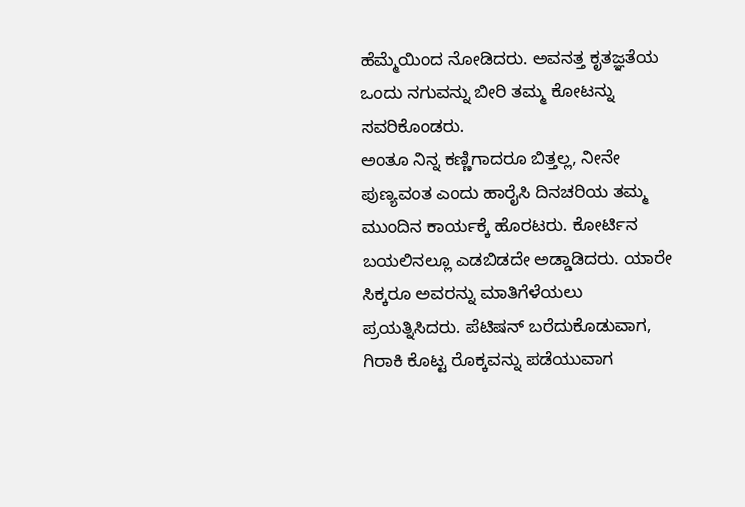ಹೆಮ್ಮೆಯಿಂದ ನೋಡಿದರು. ಅವನತ್ತ ಕೃತಜ್ಞತೆಯ ಒಂದು ನಗುವನ್ನು ಬೀರಿ ತಮ್ಮ ಕೋಟನ್ನು ಸವರಿಕೊಂಡರು.
ಅಂತೂ ನಿನ್ನ ಕಣ್ಣಿಗಾದರೂ ಬಿತ್ತಲ್ಲ, ನೀನೇ ಪುಣ್ಯವಂತ ಎಂದು ಹಾರೈಸಿ ದಿನಚರಿಯ ತಮ್ಮ ಮುಂದಿನ ಕಾರ್ಯಕ್ಕೆ ಹೊರಟರು. ಕೋರ್ಟಿನ ಬಯಲಿನಲ್ಲೂ ಎಡಬಿಡದೇ ಅಡ್ಡಾಡಿದರು. ಯಾರೇ ಸಿಕ್ಕರೂ ಅವರನ್ನು ಮಾತಿಗೆಳೆಯಲು ಪ್ರಯತ್ನಿಸಿದರು. ಪೆಟಿಷನ್ ಬರೆದುಕೊಡುವಾಗ, ಗಿರಾಕಿ ಕೊಟ್ಟ ರೊಕ್ಕವನ್ನು ಪಡೆಯುವಾಗ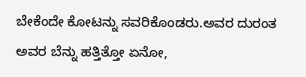ಬೇಕೆಂದೇ ಕೋಟನ್ನು ಸವರಿಕೊಂಡರು.ಅವರ ದುರಂತ ಅವರ ಬೆನ್ನು ಹತ್ತಿತ್ತೋ ಏನೋ,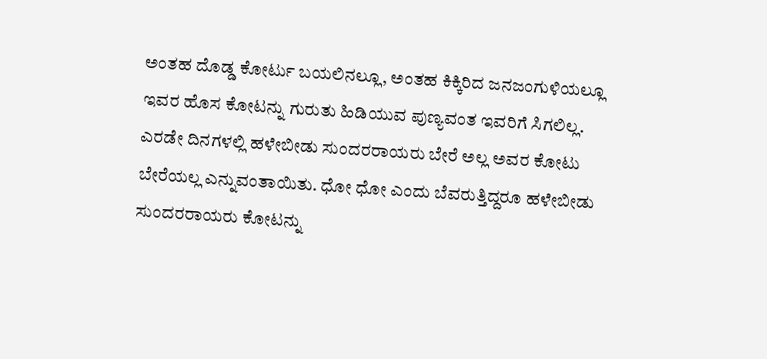ಅಂತಹ ದೊಡ್ಡ ಕೋರ್ಟು ಬಯಲಿನಲ್ಲೂ, ಅಂತಹ ಕಿಕ್ಕಿರಿದ ಜನಜಂಗುಳಿಯಲ್ಲೂ ಇವರ ಹೊಸ ಕೋಟನ್ನು ಗುರುತು ಹಿಡಿಯುವ ಪುಣ್ಯವಂತ ಇವರಿಗೆ ಸಿಗಲಿಲ್ಲ.
ಎರಡೇ ದಿನಗಳಲ್ಲಿ ಹಳೇಬೀಡು ಸುಂದರರಾಯರು ಬೇರೆ ಅಲ್ಲ ಅವರ ಕೋಟು ಬೇರೆಯಲ್ಲ ಎನ್ನುವಂತಾಯಿತು. ಧೋ ಧೋ ಎಂದು ಬೆವರುತ್ತಿದ್ದರೂ ಹಳೇಬೀಡು ಸುಂದರರಾಯರು ಕೋಟನ್ನು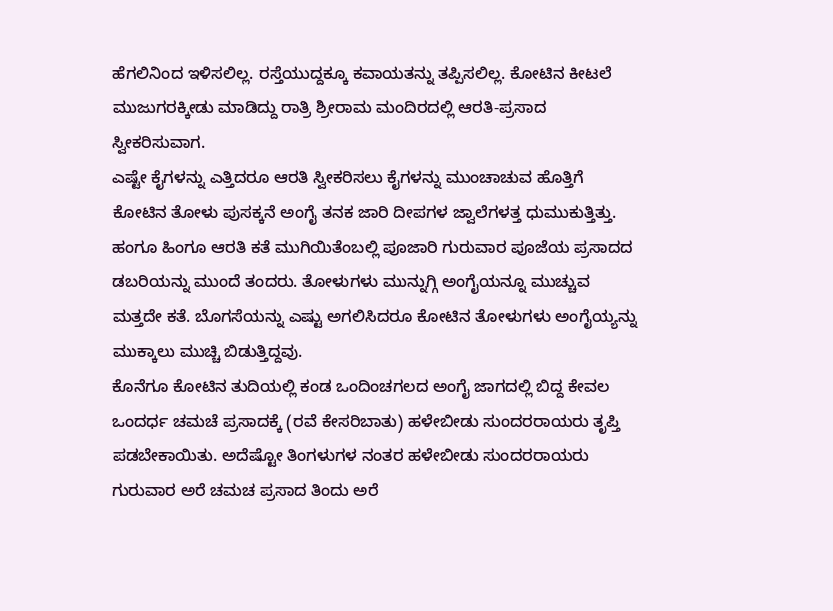ಹೆಗಲಿನಿಂದ ಇಳಿಸಲಿಲ್ಲ. ರಸ್ತೆಯುದ್ದಕ್ಕೂ ಕವಾಯತನ್ನು ತಪ್ಪಿಸಲಿಲ್ಲ. ಕೋಟಿನ ಕೀಟಲೆ ಮುಜುಗರಕ್ಕೀಡು ಮಾಡಿದ್ದು ರಾತ್ರಿ ಶ್ರೀರಾಮ ಮಂದಿರದಲ್ಲಿ ಆರತಿ-ಪ್ರಸಾದ ಸ್ವೀಕರಿಸುವಾಗ.
ಎಷ್ಟೇ ಕೈಗಳನ್ನು ಎತ್ತಿದರೂ ಆರತಿ ಸ್ವೀಕರಿಸಲು ಕೈಗಳನ್ನು ಮುಂಚಾಚುವ ಹೊತ್ತಿಗೆ ಕೋಟಿನ ತೋಳು ಪುಸಕ್ಕನೆ ಅಂಗೈ ತನಕ ಜಾರಿ ದೀಪಗಳ ಜ್ವಾಲೆಗಳತ್ತ ಧುಮುಕುತ್ತಿತ್ತು. ಹಂಗೂ ಹಿಂಗೂ ಆರತಿ ಕತೆ ಮುಗಿಯಿತೆಂಬಲ್ಲಿ ಪೂಜಾರಿ ಗುರುವಾರ ಪೂಜೆಯ ಪ್ರಸಾದದ ಡಬರಿಯನ್ನು ಮುಂದೆ ತಂದರು. ತೋಳುಗಳು ಮುನ್ನುಗ್ಗಿ ಅಂಗೈಯನ್ನೂ ಮುಚ್ಚುವ ಮತ್ತದೇ ಕತೆ. ಬೊಗಸೆಯನ್ನು ಎಷ್ಟು ಅಗಲಿಸಿದರೂ ಕೋಟಿನ ತೋಳುಗಳು ಅಂಗೈಯ್ಯನ್ನು ಮುಕ್ಕಾಲು ಮುಚ್ಚಿ ಬಿಡುತ್ತಿದ್ದವು.
ಕೊನೆಗೂ ಕೋಟಿನ ತುದಿಯಲ್ಲಿ ಕಂಡ ಒಂದಿಂಚಗಲದ ಅಂಗೈ ಜಾಗದಲ್ಲಿ ಬಿದ್ದ ಕೇವಲ ಒಂದರ್ಧ ಚಮಚೆ ಪ್ರಸಾದಕ್ಕೆ (ರವೆ ಕೇಸರಿಬಾತು) ಹಳೇಬೀಡು ಸುಂದರರಾಯರು ತೃಪ್ತಿ ಪಡಬೇಕಾಯಿತು. ಅದೆಷ್ಟೋ ತಿಂಗಳುಗಳ ನಂತರ ಹಳೇಬೀಡು ಸುಂದರರಾಯರು ಗುರುವಾರ ಅರೆ ಚಮಚ ಪ್ರಸಾದ ತಿಂದು ಅರೆ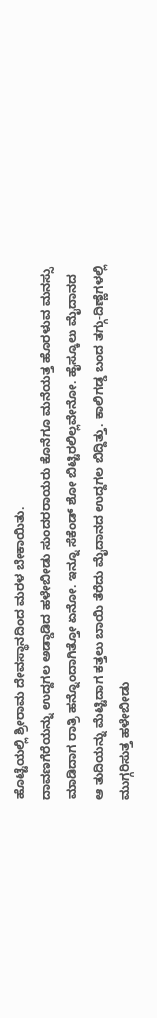ಹೊಟ್ಟೆಯಲ್ಲಿ ಶ್ರೀರಾಮ ದೇವಸ್ಥಾನದಿಂದ ಮರಳ ಬೇಕಾಯಿತು.
ದಾವಣಗೆರೆಯನ್ನು ಉದ್ದಗಲ ಅಡ್ಡಾಡಿದ ಹಳೇಬೀಡು ಸುಂದರರಾಯರು ಕೊನೆಗೂ ಮನೆಯತ್ತ ಹೊರಳುವ ಮನಸ್ಸು ಮಾಡಿದಾಗ ರಾತ್ರಿ ಹನ್ನೊಂದಾಗಿತ್ತೋ ಏನೋ. ಇನ್ನೂ ಸೆಕೆಂಡ್ ಶೋ ಬಿಟ್ಟಿರಲಿಲ್ಲವೇನೋ. ಹೈಸ್ಕೂಲು ಮೈದಾನದ ಆ ತುದಿಯನ್ನು ಮೆಟ್ಟಿದಾಗ ಕತ್ತಲು ಬಾಯಿ ತೆರೆದು ಮೈದಾನದ ಉದ್ದಗಲ ಬಿದ್ದಿತ್ತು. ಕಾಲಿಗಡ್ಡ ಬಂದ ತಗ್ಗು-ದಿಣ್ಣೆಗಳಲ್ಲಿ ಮುಗ್ಗರಿಸುತ್ತ ಹಳೇಬೀಡು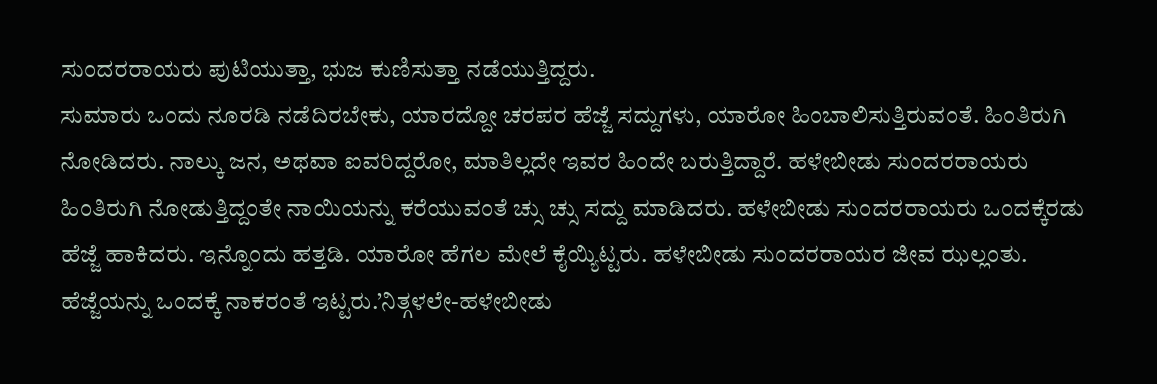ಸುಂದರರಾಯರು ಪುಟಿಯುತ್ತಾ, ಭುಜ ಕುಣಿಸುತ್ತಾ ನಡೆಯುತ್ತಿದ್ದರು.
ಸುಮಾರು ಒಂದು ನೂರಡಿ ನಡೆದಿರಬೇಕು, ಯಾರದ್ದೋ ಚರಪರ ಹೆಜ್ಜೆ ಸದ್ದುಗಳು, ಯಾರೋ ಹಿಂಬಾಲಿಸುತ್ತಿರುವಂತೆ. ಹಿಂತಿರುಗಿ ನೋಡಿದರು. ನಾಲ್ಕು ಜನ, ಅಥವಾ ಐವರಿದ್ದರೋ, ಮಾತಿಲ್ಲದೇ ಇವರ ಹಿಂದೇ ಬರುತ್ತಿದ್ದಾರೆ. ಹಳೇಬೀಡು ಸುಂದರರಾಯರು ಹಿಂತಿರುಗಿ ನೋಡುತ್ತಿದ್ದಂತೇ ನಾಯಿಯನ್ನು ಕರೆಯುವಂತೆ ಚ್ಸು ಚ್ಸು ಸದ್ದು ಮಾಡಿದರು. ಹಳೇಬೀಡು ಸುಂದರರಾಯರು ಒಂದಕ್ಕೆರಡು ಹೆಜ್ಜೆ ಹಾಕಿದರು. ಇನ್ನೊಂದು ಹತ್ತಡಿ. ಯಾರೋ ಹೆಗಲ ಮೇಲೆ ಕೈಯ್ಯಿಟ್ಟರು. ಹಳೇಬೀಡು ಸುಂದರರಾಯರ ಜೀವ ಝಲ್ಲಂತು. ಹೆಜ್ಜೆಯನ್ನು ಒಂದಕ್ಕೆ ನಾಕರಂತೆ ಇಟ್ಟರು.’ನಿತ್ಗಳಲೇ-ಹಳೇಬೀಡು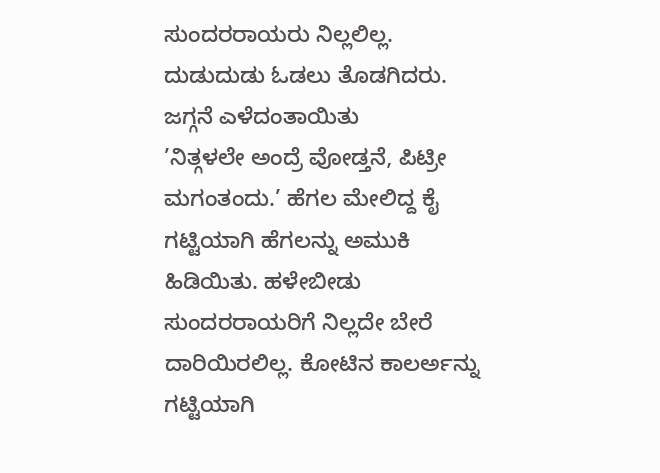ಸುಂದರರಾಯರು ನಿಲ್ಲಲಿಲ್ಲ. ದುಡುದುಡು ಓಡಲು ತೊಡಗಿದರು. ಜಗ್ಗನೆ ಎಳೆದಂತಾಯಿತು
’ನಿತ್ಗಳಲೇ ಅಂದ್ರೆ ವೋಡ್ತನೆ, ಪಿಟ್ರೀ ಮಗಂತಂದು.’ ಹೆಗಲ ಮೇಲಿದ್ದ ಕೈ ಗಟ್ಟಿಯಾಗಿ ಹೆಗಲನ್ನು ಅಮುಕಿ ಹಿಡಿಯಿತು. ಹಳೇಬೀಡು ಸುಂದರರಾಯರಿಗೆ ನಿಲ್ಲದೇ ಬೇರೆ ದಾರಿಯಿರಲಿಲ್ಲ. ಕೋಟಿನ ಕಾಲರ್ಅನ್ನು ಗಟ್ಟಿಯಾಗಿ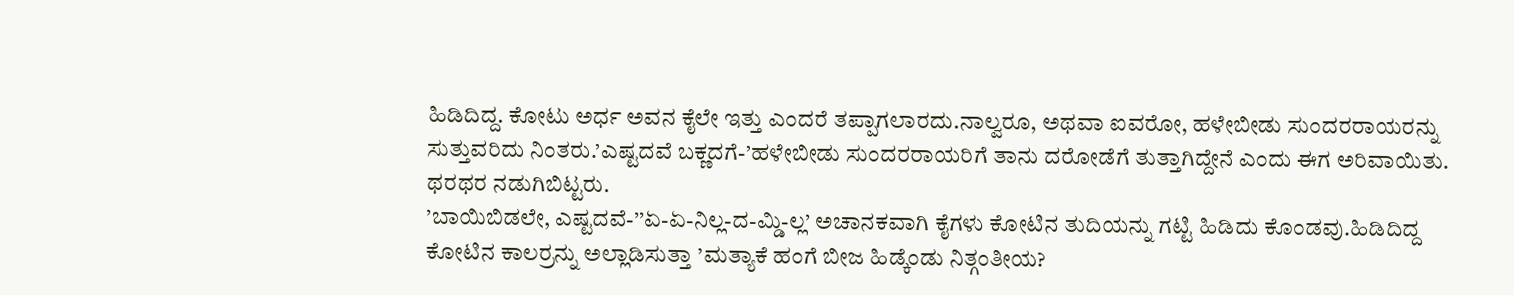ಹಿಡಿದಿದ್ದ. ಕೋಟು ಅರ್ಧ ಅವನ ಕೈಲೇ ಇತ್ತು ಎಂದರೆ ತಪ್ಪಾಗಲಾರದು.ನಾಲ್ವರೂ, ಅಥವಾ ಐವರೋ, ಹಳೇಬೀಡು ಸುಂದರರಾಯರನ್ನು ಸುತ್ತುವರಿದು ನಿಂತರು.’ಎಷ್ಟದವೆ ಬಕ್ಣದಗೆ-’ಹಳೇಬೀಡು ಸುಂದರರಾಯರಿಗೆ ತಾನು ದರೋಡೆಗೆ ತುತ್ತಾಗಿದ್ದೇನೆ ಎಂದು ಈಗ ಅರಿವಾಯಿತು. ಥರಥರ ನಡುಗಿಬಿಟ್ಟರು.
’ಬಾಯಿಬಿಡಲೇ, ಎಷ್ಟದವೆ-’’ಏ-ಏ-ನಿಲ್ಲ-ದ-ಮ್ಡಿ-ಲ್ಲ’ ಅಚಾನಕವಾಗಿ ಕೈಗಳು ಕೋಟಿನ ತುದಿಯನ್ನು ಗಟ್ಟಿ ಹಿಡಿದು ಕೊಂಡವು.ಹಿಡಿದಿದ್ದ ಕೋಟಿನ ಕಾಲರ್ರನ್ನು ಅಲ್ಲಾಡಿಸುತ್ತಾ ’ಮತ್ಯಾಕೆ ಹಂಗೆ ಬೀಜ ಹಿಡ್ಕೆಂಡು ನಿತ್ಗಂತೀಯ?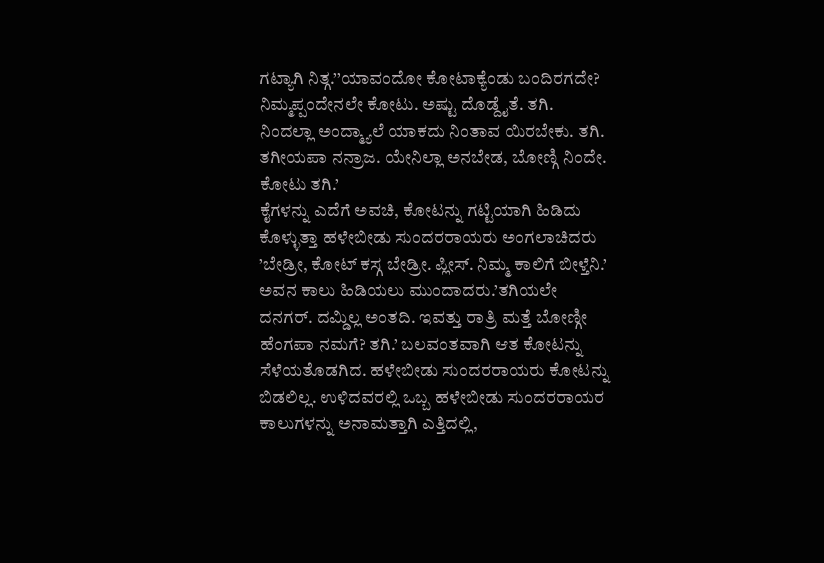ಗಟ್ಯಾಗಿ ನಿತ್ಗ.’’ಯಾವಂದೋ ಕೋಟಾಕ್ಯೆಂಡು ಬಂದಿರಗದೇ? ನಿಮ್ಮಪ್ಪಂದೇನಲೇ ಕೋಟು. ಅಷ್ಟು ದೊಡ್ದೈತೆ. ತಗಿ. ನಿಂದಲ್ಲಾ ಅಂದ್ಮ್ಯಾಲೆ ಯಾಕದು ನಿಂತಾವ ಯಿರಬೇಕು. ತಗಿ. ತಗೀಯಪಾ ನನ್ರಾಜ. ಯೇನಿಲ್ಲಾ ಅನಬೇಡ, ಬೋಣ್ಗಿ ನಿಂದೇ. ಕೋಟು ತಗಿ.’
ಕೈಗಳನ್ನು ಎದೆಗೆ ಅವಚಿ, ಕೋಟನ್ನು ಗಟ್ಟಿಯಾಗಿ ಹಿಡಿದು ಕೊಳ್ಳುತ್ತಾ ಹಳೇಬೀಡು ಸುಂದರರಾಯರು ಅಂಗಲಾಚಿದರು ’ಬೇಡ್ರೀ, ಕೋಟ್ ಕಸ್ಗ ಬೇಡ್ರೀ. ಪ್ಲೀಸ್. ನಿಮ್ಮ ಕಾಲಿಗೆ ಬೀಳ್ತೆನಿ.’ ಅವನ ಕಾಲು ಹಿಡಿಯಲು ಮುಂದಾದರು.’ತಗಿಯಲೇ ದನಗರ್. ದಮ್ಡಿಲ್ಲ ಅಂತದಿ. ಇವತ್ತು ರಾತ್ರಿ ಮತ್ತೆ ಬೋಣ್ಗೀ ಹೆಂಗಪಾ ನಮಗೆ? ತಗಿ.’ ಬಲವಂತವಾಗಿ ಆತ ಕೋಟನ್ನು ಸೆಳೆಯತೊಡಗಿದ. ಹಳೇಬೀಡು ಸುಂದರರಾಯರು ಕೋಟನ್ನು ಬಿಡಲಿಲ್ಲ. ಉಳಿದವರಲ್ಲಿ ಒಬ್ಬ ಹಳೇಬೀಡು ಸುಂದರರಾಯರ ಕಾಲುಗಳನ್ನು ಅನಾಮತ್ತಾಗಿ ಎತ್ತಿದಲ್ಲಿ,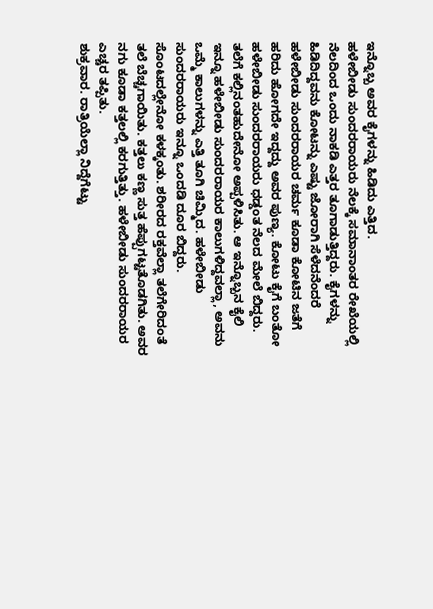ಇನ್ನೊಬ್ಬ ಅವರ ಕೈಗಳನ್ನು ಹಿಡಿದು ಎತ್ತಿದ.
ಹಳೇಬೀಡು ಸುಂದರರಾಯರು ನೆಲಕ್ಕೆ ಸಮಾನಾಂತರ ರೇಖೆಯಲ್ಲಿ ನೆಲದಿಂದ ಒಂದು ನಾಕಡಿ ಎತ್ತರ ತೂಗಾಡುತ್ತಿದ್ದರು. ಕೈಗಳನ್ನು ಹಿಡಿದಿದ್ದವನು ಕೋಟನ್ನು ಎಷ್ಟು ಜೋರಾಗಿ ಸೆಳೆದನೆಂದರೆ ಹಳೇಬೀಡು ಸುಂದರರಾಯರ ಚರ್ಮ ಕೂಡಾ ಕೋಟಿನ ಜತೆಗೆ ಹರಿದು ಹೋಗದೇ ಇದ್ದದ್ದು ಅವರ ಪುಣ್ಯ. ಕೋಟು ಕೈಗೆ ಬಂತೋ ಹಳೇಬೀಡು ಸುಂದರರಾಯರು ಧಡ್ಡಂತ ನೆಲದ ಮೇಲೆ ಬಿದ್ದರು.
ತಲೆಗೆ ಕಲ್ಲಿನಂತಹುದೇನೋ ಅಪ್ಪಳಿಸಿತು. ಆ ಇನ್ನೊಬ್ಬನ ಕೈಲಿ ಇನ್ನೂ ಹಳೇಬೀಡು ಸುಂದರರಾಯರ ಕಾಲುಗಳಿದ್ದವಲ್ಲಾ, ಅವನು ಒಮ್ಮೆ ಕಾಲುಗಳನ್ನು ಎತ್ತಿ ತೂಗಿ ಚಿಮ್ಮಿದ. ಹಳೇಬೀಡು ಸುಂದರರಾಯರು ಇನ್ನೂ ಒಂದಡಿ ದೂರ ಬಿದ್ದರು. ಸೊಂಟದಲ್ಲೇನೋ ಕಳಕ್ಕಂತು. ಶರೀರದ ರಕ್ತವೆಲ್ಲಾ ತಲೆಗೇರಿದಂತೆ ತಲೆ ಬೆಚ್ಚಗಾಯಿತು. ಕತ್ತಲು ಕಣ್ಣ ಸುತ್ತ ಹೆಪ್ಪುಗಟ್ಟತೊಡಗಿತು. ಅವರ ನಗು ಕೂಡಾ ಕತ್ತಲಲ್ಲಿ ಕರಗುತ್ತಿತ್ತು. ಹಳೇಬೀಡು ಸುಂದರರಾಯರ ಎಚ್ಚರ ತಪ್ಪಿತು.
ಶುಕ್ರವಾರ. ರಾತ್ರಿಯೆಲ್ಲಾ ನಿದ್ದೆಗೆಟ್ಟು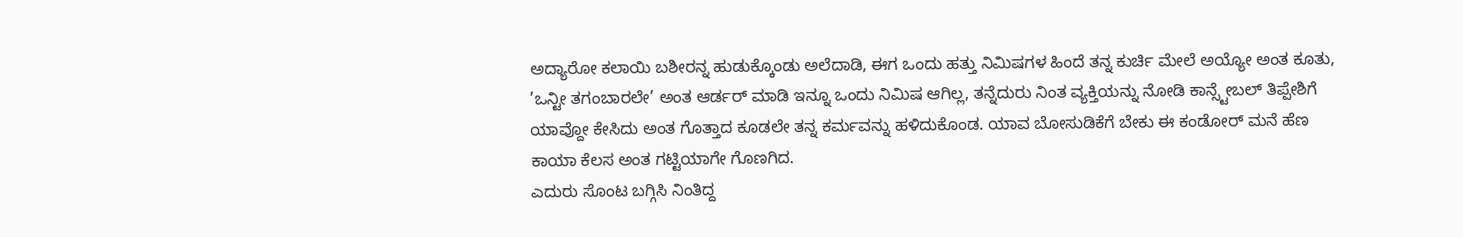ಅದ್ಯಾರೋ ಕಲಾಯಿ ಬಶೀರನ್ನ ಹುಡುಕ್ಕೊಂಡು ಅಲೆದಾಡಿ, ಈಗ ಒಂದು ಹತ್ತು ನಿಮಿಷಗಳ ಹಿಂದೆ ತನ್ನ ಕುರ್ಚಿ ಮೇಲೆ ಅಯ್ಯೋ ಅಂತ ಕೂತು, ’ಒನ್ಟೀ ತಗಂಬಾರಲೇ’ ಅಂತ ಆರ್ಡರ್ ಮಾಡಿ ಇನ್ನೂ ಒಂದು ನಿಮಿಷ ಆಗಿಲ್ಲ, ತನ್ನೆದುರು ನಿಂತ ವ್ಯಕ್ತಿಯನ್ನು ನೋಡಿ ಕಾನ್ಸ್ಟೇಬಲ್ ತಿಪ್ಪೇಶಿಗೆ ಯಾವ್ದೋ ಕೇಸಿದು ಅಂತ ಗೊತ್ತಾದ ಕೂಡಲೇ ತನ್ನ ಕರ್ಮವನ್ನು ಹಳಿದುಕೊಂಡ. ಯಾವ ಬೋಸುಡಿಕೆಗೆ ಬೇಕು ಈ ಕಂಡೋರ್ ಮನೆ ಹೆಣ ಕಾಯಾ ಕೆಲಸ ಅಂತ ಗಟ್ಟಿಯಾಗೇ ಗೊಣಗಿದ.
ಎದುರು ಸೊಂಟ ಬಗ್ಗಿಸಿ ನಿಂತಿದ್ದ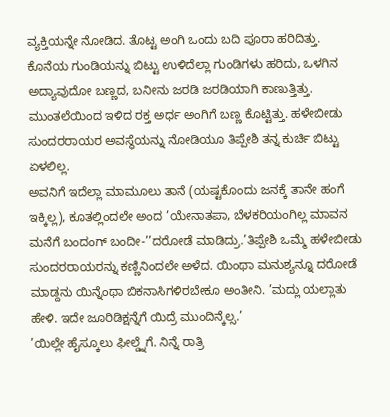ವ್ಯಕ್ತಿಯನ್ನೇ ನೋಡಿದ. ತೊಟ್ಟ ಅಂಗಿ ಒಂದು ಬದಿ ಪೂರಾ ಹರಿದಿತ್ತು. ಕೊನೆಯ ಗುಂಡಿಯನ್ನು ಬಿಟ್ಟು ಉಳಿದೆಲ್ಲಾ ಗುಂಡಿಗಳು ಹರಿದು, ಒಳಗಿನ ಅದ್ಯಾವುದೋ ಬಣ್ಣದ, ಬನೀನು ಜರಡಿ ಜರಡಿಯಾಗಿ ಕಾಣುತ್ತಿತ್ತು. ಮುಂತಲೆಯಿಂದ ಇಳಿದ ರಕ್ತ ಅರ್ಧ ಅಂಗಿಗೆ ಬಣ್ಣ ಕೊಟ್ಟಿತ್ತು. ಹಳೇಬೀಡು ಸುಂದರರಾಯರ ಅವಸ್ಥೆಯನ್ನು ನೋಡಿಯೂ ತಿಪ್ಪೇಶಿ ತನ್ನ ಕುರ್ಚಿ ಬಿಟ್ಟು ಏಳಲಿಲ್ಲ.
ಅವನಿಗೆ ಇದೆಲ್ಲಾ ಮಾಮೂಲು ತಾನೆ (ಯಷ್ಟಕೊಂದು ಜನಕ್ಕೆ ತಾನೇ ಹಂಗೆ ಇಕ್ಕಿಲ್ಲ), ಕೂತಲ್ಲಿಂದಲೇ ಅಂದ ’ಯೇನಾತಪಾ, ಬೆಳಕರಿಯಂಗಿಲ್ಲ ಮಾವನ ಮನೆಗೆ ಬಂದಂಗ್ ಬಂದೀ-’’ದರೋಡೆ ಮಾಡಿದ್ರು.’ತಿಪ್ಪೇಶಿ ಒಮ್ಮೆ ಹಳೇಬೀಡು ಸುಂದರರಾಯರನ್ನು ಕಣ್ಣಿನಿಂದಲೇ ಅಳೆದ. ಯಿಂಥಾ ಮನುಶ್ಯನ್ನೂ ದರೋಡೆ ಮಾಡ್ದನು ಯಿನ್ನೆಂಥಾ ಬಿಕನಾಸಿಗಳಿರಬೇಕೂ ಅಂತೀನಿ. ’ಮದ್ಲು ಯಲ್ಲಾತು ಹೇಳಿ. ಇದೇ ಜೂರಿಡಿಕ್ಷನ್ನೆಗೆ ಯಿದ್ರೆ ಮುಂದಿನ್ಕೆಲ್ಸ.’
’ಯಿಲ್ಲೇ ಹೈಸ್ಕೂಲು ಫೀಲ್ಡ್ನೆಗೆ. ನಿನ್ನೆ ರಾತ್ರಿ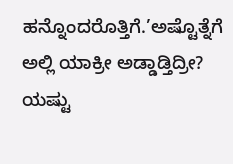ಹನ್ನೊಂದರೊತ್ತಿಗೆ.’ಅಷ್ಟೊತ್ನೆಗೆ ಅಲ್ಲಿ ಯಾಕ್ರೀ ಅಡ್ಡಾಡ್ತಿದ್ರೀ? ಯಷ್ಟು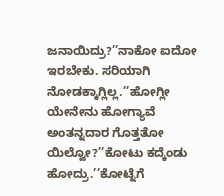ಜನಾಯಿದ್ರು?’’ನಾಕೋ ಐದೋ ಇರಬೇಕು. ಸರಿಯಾಗಿ ನೋಡಕ್ಕಾಗ್ಲಿಲ್ಲ.’’ಹೋಗ್ಲೀ ಯೇನೇನು ಹೋಗ್ಯಾವೆ ಅಂತನ್ನದಾರ ಗೊತ್ತತೋ ಯಿಲ್ವೋ?’’ಕೋಟು ಕದ್ಕೆಂಡು ಹೋದ್ರು.’’ಕೋಟ್ನೆಗೆ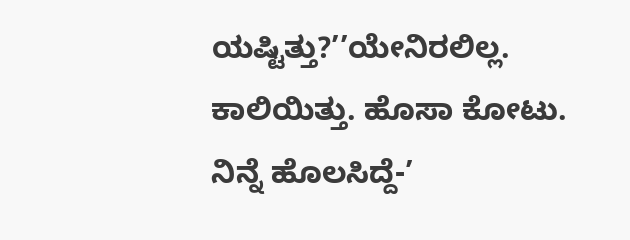ಯಷ್ಟಿತ್ತು?’’ಯೇನಿರಲಿಲ್ಲ. ಕಾಲಿಯಿತ್ತು. ಹೊಸಾ ಕೋಟು. ನಿನ್ನೆ ಹೊಲಸಿದ್ದೆ-’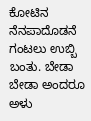ಕೋಟಿನ ನೆನಪಾದೊಡನೆ ಗಂಟಲು ಉಬ್ಬಿ ಬಂತು. ಬೇಡಾ ಬೇಡಾ ಅಂದರೂ ಅಳು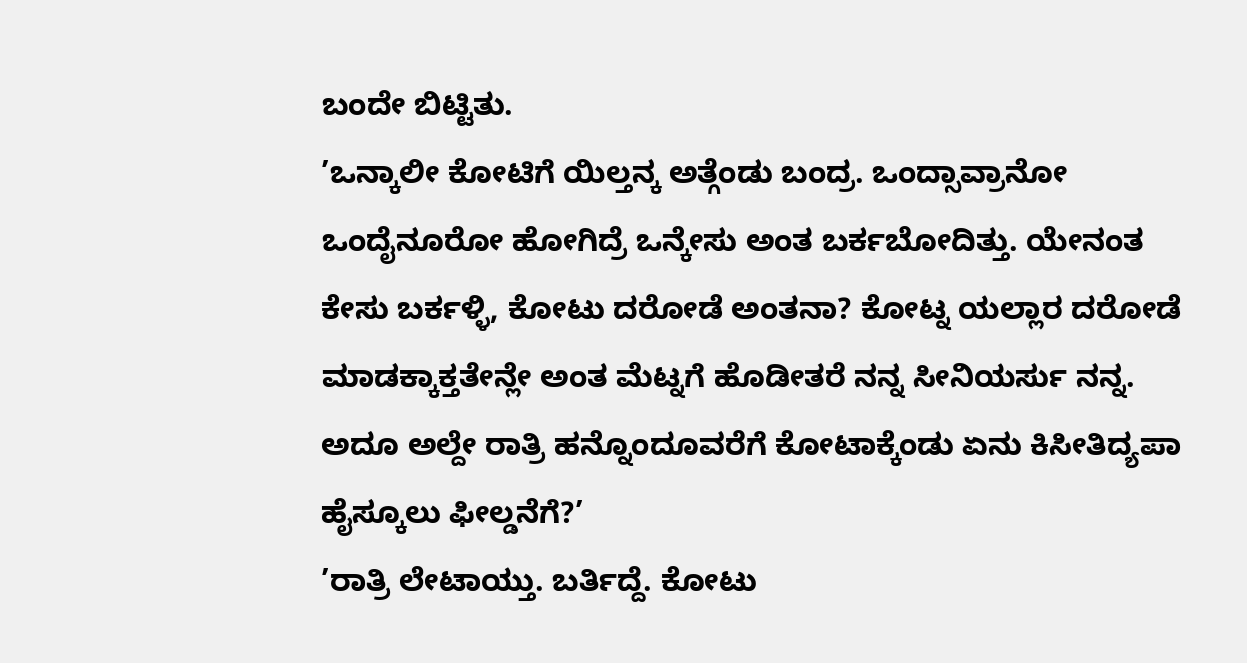ಬಂದೇ ಬಿಟ್ಟಿತು.
’ಒನ್ಕಾಲೀ ಕೋಟಿಗೆ ಯಿಲ್ತನ್ಕ ಅತ್ಗೆಂಡು ಬಂದ್ರ. ಒಂದ್ಸಾವ್ರಾನೋ ಒಂದೈನೂರೋ ಹೋಗಿದ್ರೆ ಒನ್ಕೇಸು ಅಂತ ಬರ್ಕಬೋದಿತ್ತು. ಯೇನಂತ ಕೇಸು ಬರ್ಕಳ್ಳಿ, ಕೋಟು ದರೋಡೆ ಅಂತನಾ? ಕೋಟ್ನ ಯಲ್ಲಾರ ದರೋಡೆ ಮಾಡಕ್ಕಾಕ್ತತೇನ್ಲೇ ಅಂತ ಮೆಟ್ನಗೆ ಹೊಡೀತರೆ ನನ್ನ ಸೀನಿಯರ್ಸು ನನ್ನ. ಅದೂ ಅಲ್ದೇ ರಾತ್ರಿ ಹನ್ನೊಂದೂವರೆಗೆ ಕೋಟಾಕ್ಕೆಂಡು ಏನು ಕಿಸೀತಿದ್ಯಪಾ ಹೈಸ್ಕೂಲು ಫೀಲ್ಡನೆಗೆ?’
’ರಾತ್ರಿ ಲೇಟಾಯ್ತು. ಬರ್ತಿದ್ದೆ. ಕೋಟು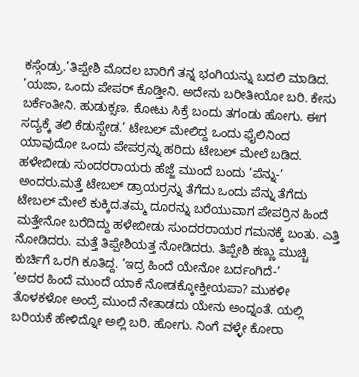ಕಸ್ಗೆಂಡ್ರು.’ತಿಪ್ಪೇಶಿ ಮೊದಲ ಬಾರಿಗೆ ತನ್ನ ಭಂಗಿಯನ್ನು ಬದಲಿ ಮಾಡಿದ. ’ಯಜಾ, ಒಂದು ಪೇಪರ್ ಕೊಡ್ತೀನಿ. ಅದೇನು ಬರೀತೀಯೋ ಬರಿ. ಕೇಸು ಬರ್ಕೆಂತೀನಿ. ಹುಡುಕ್ಸಣ. ಕೋಟು ಸಿಕ್ರೆ ಬಂದು ತಗಂಡು ಹೋಗು. ಈಗ ಸದ್ಯಕ್ಕೆ ತಲಿ ಕೆಡುಸ್ಬೇಡ.’ ಟೇಬಲ್ ಮೇಲಿದ್ದ ಒಂದು ಫೈಲಿನಿಂದ ಯಾವುದೋ ಒಂದು ಪೇಪರ್ರನ್ನು ಹರಿದು ಟೇಬಲ್ ಮೇಲೆ ಬಡಿದ.
ಹಳೇಬೀಡು ಸುಂದರರಾಯರು ಹೆಜ್ಜೆ ಮುಂದೆ ಬಂದು ’ಪೆನ್ನು-’ ಅಂದರು.ಮತ್ತೆ ಟೇಬಲ್ ಡ್ರಾಯರ್ರನ್ನು ತೆಗೆದು ಒಂದು ಪೆನ್ನು ತೆಗೆದು ಟೇಬಲ್ ಮೇಲೆ ಕುಕ್ಕಿದ.ತಮ್ಮ ದೂರನ್ನು ಬರೆಯುವಾಗ ಪೇಪರ್ರಿನ ಹಿಂದೆ ಮತ್ತೇನೋ ಬರೆದಿದ್ದು ಹಳೇಬೀಡು ಸುಂದರರಾಯರ ಗಮನಕ್ಕೆ ಬಂತು. ಎತ್ತಿ ನೋಡಿದರು. ಮತ್ತೆ ತಿಪ್ಪೇಶಿಯತ್ತ ನೋಡಿದರು. ತಿಪ್ಪೇಶಿ ಕಣ್ಣು ಮುಚ್ಚಿ ಕುರ್ಚಿಗೆ ಒರಗಿ ಕೂತಿದ್ದ. ’ಇದ್ರ ಹಿಂದೆ ಯೇನೋ ಬರ್ದಂಗಿದೆ-’
’ಅದರ ಹಿಂದೆ ಮುಂದೆ ಯಾಕೆ ನೋಡಕ್ಕೋಕ್ತೀಯಪಾ? ಮುಕಳೀ ತೊಳಕಳೋ ಅಂದ್ರೆ ಮುಂದೆ ನೇತಾಡದು ಯೇನು ಅಂದ್ನಂತೆ. ಯಲ್ಲಿ ಬರಿಯಕೆ ಹೇಳಿದ್ನೋ ಅಲ್ಲಿ ಬರಿ. ಹೋಗು. ನಿಂಗೆ ವಳ್ಳೇ ಕೋರಾ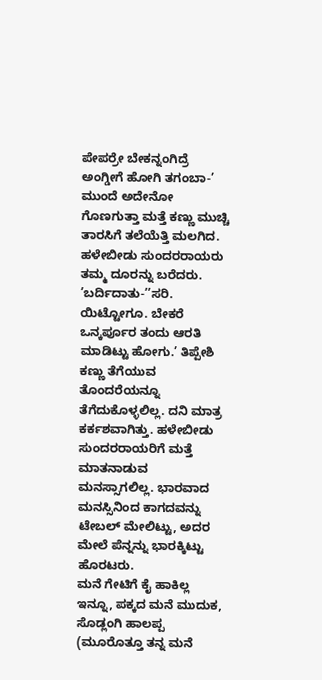ಪೇಪರ್ರೇ ಬೇಕನ್ನಂಗಿದ್ರೆ ಅಂಗ್ಡೀಗೆ ಹೋಗಿ ತಗಂಬಾ-’ ಮುಂದೆ ಅದೇನೋ ಗೊಣಗುತ್ತಾ ಮತ್ತೆ ಕಣ್ಣು ಮುಚ್ಚಿ ತಾರಸಿಗೆ ತಲೆಯೆತ್ತಿ ಮಲಗಿದ. ಹಳೇಬೀಡು ಸುಂದರರಾಯರು ತಮ್ಮ ದೂರನ್ನು ಬರೆದರು.
’ಬರ್ದಿದಾತು-’’ಸರಿ. ಯಿಟ್ಟೋಗೂ. ಬೇಕರೆ ಒನ್ಕರ್ಪೂರ ತಂದು ಆರತಿ ಮಾಡಿಟ್ಟು ಹೋಗು.’ ತಿಪ್ಪೇಶಿ ಕಣ್ಣು ತೆಗೆಯುವ ತೊಂದರೆಯನ್ನೂ ತೆಗೆದುಕೊಳ್ಳಲಿಲ್ಲ. ದನಿ ಮಾತ್ರ ಕರ್ಕಶವಾಗಿತ್ತು. ಹಳೇಬೀಡು ಸುಂದರರಾಯರಿಗೆ ಮತ್ತೆ ಮಾತನಾಡುವ ಮನಸ್ಸಾಗಲಿಲ್ಲ. ಭಾರವಾದ ಮನಸ್ಸಿನಿಂದ ಕಾಗದವನ್ನು ಟೇಬಲ್ ಮೇಲಿಟ್ಟು, ಅದರ ಮೇಲೆ ಪೆನ್ನನ್ನು ಭಾರಕ್ಕಿಟ್ಟು ಹೊರಟರು.
ಮನೆ ಗೇಟಿಗೆ ಕೈ ಹಾಕಿಲ್ಲ ಇನ್ನೂ, ಪಕ್ಕದ ಮನೆ ಮುದುಕ, ಸೊಡ್ಲಂಗಿ ಹಾಲಪ್ಪ (ಮೂರೊತ್ತೂ ತನ್ನ ಮನೆ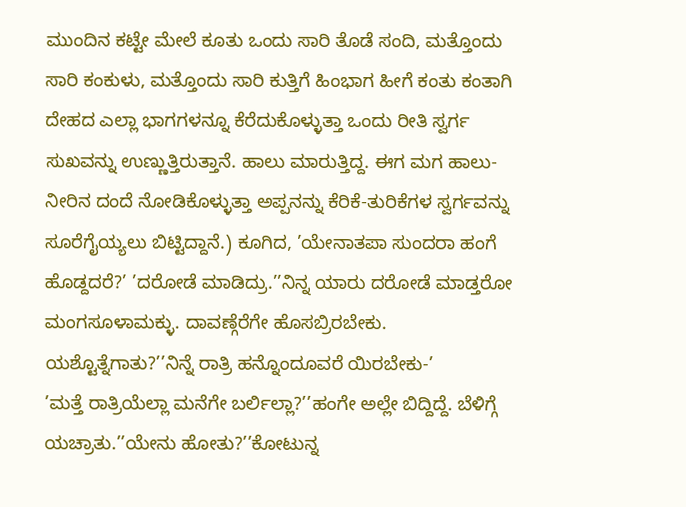ಮುಂದಿನ ಕಟ್ಟೇ ಮೇಲೆ ಕೂತು ಒಂದು ಸಾರಿ ತೊಡೆ ಸಂದಿ, ಮತ್ತೊಂದು ಸಾರಿ ಕಂಕುಳು, ಮತ್ತೊಂದು ಸಾರಿ ಕುತ್ತಿಗೆ ಹಿಂಭಾಗ ಹೀಗೆ ಕಂತು ಕಂತಾಗಿ ದೇಹದ ಎಲ್ಲಾ ಭಾಗಗಳನ್ನೂ ಕೆರೆದುಕೊಳ್ಳುತ್ತಾ ಒಂದು ರೀತಿ ಸ್ವರ್ಗ ಸುಖವನ್ನು ಉಣ್ಣುತ್ತಿರುತ್ತಾನೆ. ಹಾಲು ಮಾರುತ್ತಿದ್ದ. ಈಗ ಮಗ ಹಾಲು-ನೀರಿನ ದಂದೆ ನೋಡಿಕೊಳ್ಳುತ್ತಾ ಅಪ್ಪನನ್ನು ಕೆರಿಕೆ-ತುರಿಕೆಗಳ ಸ್ವರ್ಗವನ್ನು ಸೂರೆಗೈಯ್ಯಲು ಬಿಟ್ಟಿದ್ದಾನೆ.) ಕೂಗಿದ, ’ಯೇನಾತಪಾ ಸುಂದರಾ ಹಂಗೆ ಹೊಡ್ದದರೆ?’ ’ದರೋಡೆ ಮಾಡಿದ್ರು.’’ನಿನ್ನ ಯಾರು ದರೋಡೆ ಮಾಡ್ತರೋ ಮಂಗಸೂಳಾಮಕ್ಳು. ದಾವಣ್ಗೆರೆಗೇ ಹೊಸಬ್ರಿರಬೇಕು. ಯಶ್ಟೊತ್ನೆಗಾತು?’’ನಿನ್ನೆ ರಾತ್ರಿ ಹನ್ನೊಂದೂವರೆ ಯಿರಬೇಕು-’
’ಮತ್ತೆ ರಾತ್ರಿಯೆಲ್ಲಾ ಮನೆಗೇ ಬರ್ಲಿಲ್ಲಾ?’’ಹಂಗೇ ಅಲ್ಲೇ ಬಿದ್ದಿದ್ದೆ. ಬೆಳಿಗ್ಗೆ ಯಚ್ರಾತು.’’ಯೇನು ಹೋತು?’’ಕೋಟುನ್ನ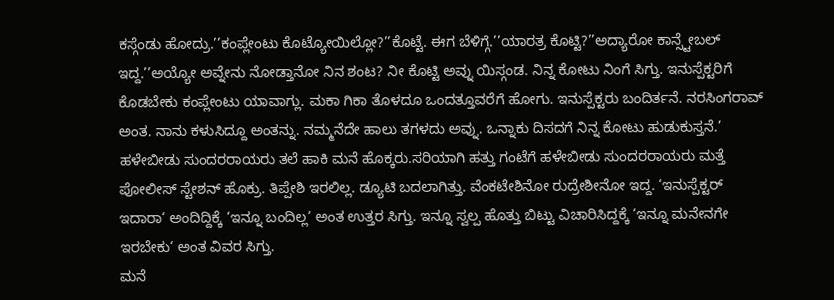ಕಸ್ಗೆಂಡು ಹೋದ್ರು.’’ಕಂಪ್ಲೇಂಟು ಕೊಟ್ಯೋಯಿಲ್ಲೋ?’’ಕೊಟ್ಟೆ. ಈಗ ಬೆಳಿಗ್ಗೆ.’’ಯಾರತ್ರ ಕೊಟ್ಟಿ?’’ಅದ್ಯಾರೋ ಕಾನ್ಸ್ಟೇಬಲ್ ಇದ್ದ.’’ಅಯ್ಯೋ ಅವ್ನೇನು ನೋಡ್ತಾನೋ ನಿನ ಶಂಟ? ನೀ ಕೊಟ್ಟಿ ಅವ್ನು ಯಿಸ್ಗಂಡ. ನಿನ್ನ ಕೋಟು ನಿಂಗೆ ಸಿಗ್ತು. ಇನುಸ್ಪೆಕ್ಟರಿಗೆ ಕೊಡಬೇಕು ಕಂಪ್ಲೇಂಟು ಯಾವಾಗ್ಲು. ಮಕಾ ಗಿಕಾ ತೊಳದೂ ಒಂದತ್ತೂವರೆಗೆ ಹೋಗು. ಇನುಸ್ಪೆಕ್ಟರು ಬಂದಿರ್ತನೆ. ನರಸಿಂಗರಾವ್ ಅಂತ. ನಾನು ಕಳುಸಿದ್ದೂ ಅಂತನ್ನು. ನಮ್ಮನೆದೇ ಹಾಲು ತಗಳದು ಅವ್ನು. ಒನ್ನಾಕು ದಿಸದಗೆ ನಿನ್ನ ಕೋಟು ಹುಡುಕುಸ್ತನೆ.’
ಹಳೇಬೀಡು ಸುಂದರರಾಯರು ತಲೆ ಹಾಕಿ ಮನೆ ಹೊಕ್ಕರು.ಸರಿಯಾಗಿ ಹತ್ತು ಗಂಟೆಗೆ ಹಳೇಬೀಡು ಸುಂದರರಾಯರು ಮತ್ತೆ ಪೋಲೀಸ್ ಸ್ಟೇಶನ್ ಹೊಕ್ರು. ತಿಪ್ಪೇಶಿ ಇರಲಿಲ್ಲ. ಡ್ಯೂಟಿ ಬದಲಾಗಿತ್ತು. ವೆಂಕಟೇಶಿನೋ ರುದ್ರೇಶೀನೋ ಇದ್ದ. ‘ಇನುಸ್ಪೆಕ್ಟರ್ ಇದಾರಾ‘ ಅಂದಿದ್ದಿಕ್ಕೆ ‘ಇನ್ನೂ ಬಂದಿಲ್ಲ‘ ಅಂತ ಉತ್ತರ ಸಿಗ್ತು. ಇನ್ನೂ ಸ್ವಲ್ಪ ಹೊತ್ತು ಬಿಟ್ಟು ವಿಚಾರಿಸಿದ್ದಕ್ಕೆ ‘ಇನ್ನೂ ಮನೇನಗೇ ಇರಬೇಕು‘ ಅಂತ ವಿವರ ಸಿಗ್ತು.
ಮನೆ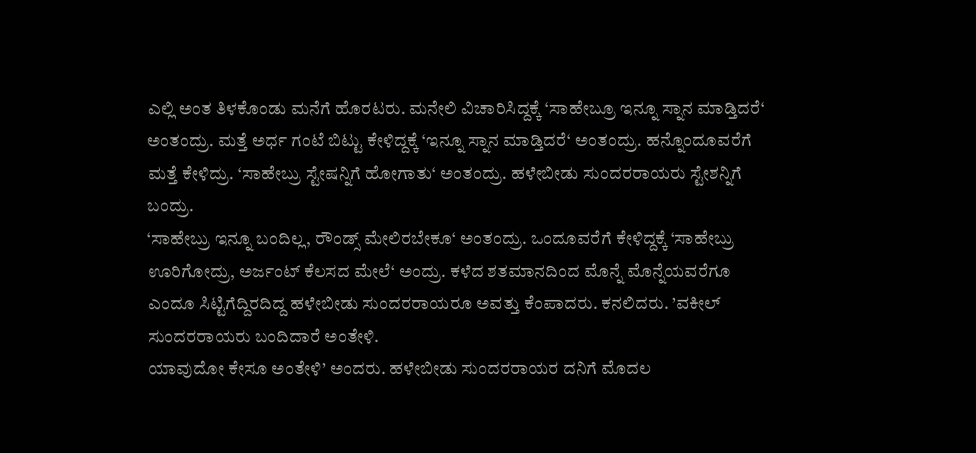ಎಲ್ಲಿ ಅಂತ ತಿಳಕೊಂಡು ಮನೆಗೆ ಹೊರಟರು. ಮನೇಲಿ ವಿಚಾರಿಸಿದ್ದಕ್ಕೆ ‘ಸಾಹೇಬ್ರೂ ಇನ್ನೂ ಸ್ನಾನ ಮಾಡ್ತಿದರೆ‘ ಅಂತಂದ್ರು. ಮತ್ತೆ ಅರ್ಧ ಗಂಟೆ ಬಿಟ್ಟು ಕೇಳಿದ್ದಕ್ಕೆ ‘ಇನ್ನೂ ಸ್ನಾನ ಮಾಡ್ತಿದರೆ‘ ಅಂತಂದ್ರು. ಹನ್ನೊಂದೂವರೆಗೆ ಮತ್ತೆ ಕೇಳಿದ್ರು. ‘ಸಾಹೇಬ್ರು ಸ್ಟೇಷನ್ನಿಗೆ ಹೋಗಾತು‘ ಅಂತಂದ್ರು. ಹಳೇಬೀಡು ಸುಂದರರಾಯರು ಸ್ಟೇಶನ್ನಿಗೆ ಬಂದ್ರು.
‘ಸಾಹೇಬ್ರು ಇನ್ನೂ ಬಂದಿಲ್ಲ, ರೌಂಡ್ಸ್ ಮೇಲಿರಬೇಕೂ‘ ಅಂತಂದ್ರು. ಒಂದೂವರೆಗೆ ಕೇಳಿದ್ದಕ್ಕೆ ‘ಸಾಹೇಬ್ರು ಊರಿಗೋದ್ರು, ಅರ್ಜಂಟ್ ಕೆಲಸದ ಮೇಲೆ‘ ಅಂದ್ರು. ಕಳೆದ ಶತಮಾನದಿಂದ ಮೊನ್ನೆ ಮೊನ್ನೆಯವರೆಗೂ ಎಂದೂ ಸಿಟ್ಟಿಗೆದ್ದಿರದಿದ್ದ ಹಳೇಬೀಡು ಸುಂದರರಾಯರೂ ಅವತ್ತು ಕೆಂಪಾದರು. ಕನಲಿದರು. ’ವಕೀಲ್ ಸುಂದರರಾಯರು ಬಂದಿದಾರೆ ಅಂತೇಳಿ.
ಯಾವುದೋ ಕೇಸೂ ಅಂತೇಳಿ’ ಅಂದರು. ಹಳೇಬೀಡು ಸುಂದರರಾಯರ ದನಿಗೆ ಮೊದಲ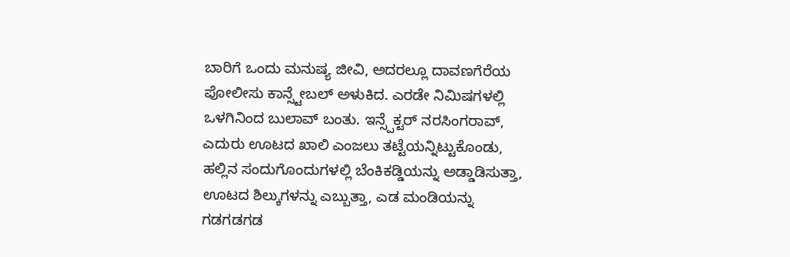ಬಾರಿಗೆ ಒಂದು ಮನುಷ್ಯ ಜೀವಿ, ಅದರಲ್ಲೂ ದಾವಣಗೆರೆಯ ಪೋಲೀಸು ಕಾನ್ಸ್ಟೇಬಲ್ ಅಳುಕಿದ. ಎರಡೇ ನಿಮಿಷಗಳಲ್ಲಿ ಒಳಗಿನಿಂದ ಬುಲಾವ್ ಬಂತು. ಇನ್ಸ್ಪೆಕ್ಟರ್ ನರಸಿಂಗರಾವ್, ಎದುರು ಊಟದ ಖಾಲಿ ಎಂಜಲು ತಟ್ಟೆಯನ್ನಿಟ್ಟುಕೊಂಡು, ಹಲ್ಲಿನ ಸಂದುಗೊಂದುಗಳಲ್ಲಿ ಬೆಂಕಿಕಡ್ಡಿಯನ್ನು ಅಡ್ಡಾಡಿಸುತ್ತಾ, ಊಟದ ಶಿಲ್ಕುಗಳನ್ನು ಎಬ್ಬುತ್ತಾ, ಎಡ ಮಂಡಿಯನ್ನು ಗಡಗಡಗಡ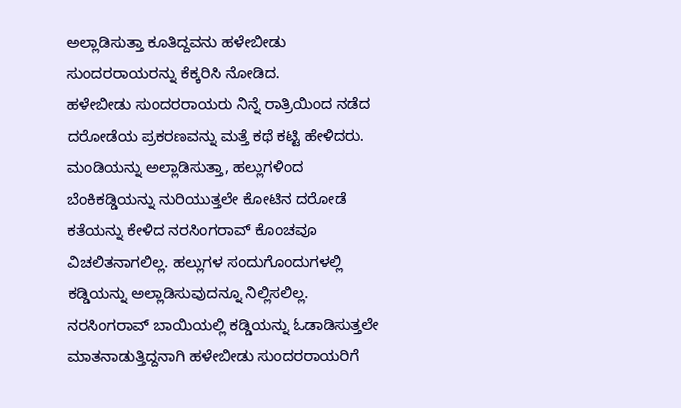ಅಲ್ಲಾಡಿಸುತ್ತಾ ಕೂತಿದ್ದವನು ಹಳೇಬೀಡು ಸುಂದರರಾಯರನ್ನು ಕೆಕ್ಕರಿಸಿ ನೋಡಿದ.
ಹಳೇಬೀಡು ಸುಂದರರಾಯರು ನಿನ್ನೆ ರಾತ್ರಿಯಿಂದ ನಡೆದ ದರೋಡೆಯ ಪ್ರಕರಣವನ್ನು ಮತ್ತೆ ಕಥೆ ಕಟ್ಟಿ ಹೇಳಿದರು. ಮಂಡಿಯನ್ನು ಅಲ್ಲಾಡಿಸುತ್ತಾ, ಹಲ್ಲುಗಳಿಂದ ಬೆಂಕಿಕಡ್ಡಿಯನ್ನು ನುರಿಯುತ್ತಲೇ ಕೋಟಿನ ದರೋಡೆ ಕತೆಯನ್ನು ಕೇಳಿದ ನರಸಿಂಗರಾವ್ ಕೊಂಚವೂ ವಿಚಲಿತನಾಗಲಿಲ್ಲ. ಹಲ್ಲುಗಳ ಸಂದುಗೊಂದುಗಳಲ್ಲಿ ಕಡ್ಡಿಯನ್ನು ಅಲ್ಲಾಡಿಸುವುದನ್ನೂ ನಿಲ್ಲಿಸಲಿಲ್ಲ.
ನರಸಿಂಗರಾವ್ ಬಾಯಿಯಲ್ಲಿ ಕಡ್ಡಿಯನ್ನು ಓಡಾಡಿಸುತ್ತಲೇ ಮಾತನಾಡುತ್ತಿದ್ದನಾಗಿ ಹಳೇಬೀಡು ಸುಂದರರಾಯರಿಗೆ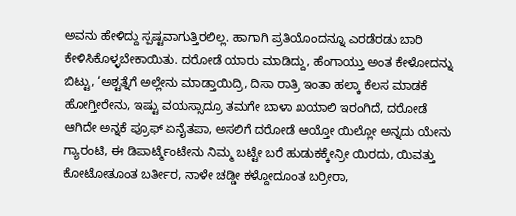ಅವನು ಹೇಳಿದ್ದು ಸ್ಪಷ್ಟವಾಗುತ್ತಿರಲಿಲ್ಲ. ಹಾಗಾಗಿ ಪ್ರತಿಯೊಂದನ್ನೂ ಎರಡೆರಡು ಬಾರಿ ಕೇಳಿಸಿಕೊಳ್ಳಬೇಕಾಯಿತು. ದರೋಡೆ ಯಾರು ಮಾಡಿದ್ದು, ಹೆಂಗಾಯ್ತು ಅಂತ ಕೇಳೋದನ್ನು ಬಿಟ್ಟು, ‘ಅಶ್ಟತ್ನೆಗೆ ಅಲ್ಲೇನು ಮಾಡ್ತಾಯಿದ್ರಿ, ದಿಸಾ ರಾತ್ರಿ ಇಂತಾ ಹಲ್ಕಾ ಕೆಲಸ ಮಾಡಕೆ ಹೋಗ್ತೀರೇನು, ಇಷ್ಟು ವಯಸ್ಸಾದ್ರೂ ತಮಗೇ ಬಾಳಾ ಖಯಾಲಿ ಇರಂಗಿದೆ, ದರೋಡೆ ಆಗಿದೇ ಅನ್ನಕೆ ಪ್ರೂಫ್ ಏನೈತಪಾ, ಅಸಲಿಗೆ ದರೋಡೆ ಆಯ್ತೋ ಯಿಲ್ಲೋ ಅನ್ನದು ಯೇನು ಗ್ಯಾರಂಟಿ, ಈ ಡಿಪಾರ್ಟ್ಮೆಂಟೇನು ನಿಮ್ಮ ಬಟ್ಟೇ ಬರೆ ಹುಡುಕಕ್ಕೇನ್ರೀ ಯಿರದು, ಯಿವತ್ತು ಕೋಟೋತೂಂತ ಬರ್ತೀರ, ನಾಳೇ ಚಡ್ಡೀ ಕಳ್ದೋದೂಂತ ಬರ್ರೀರಾ,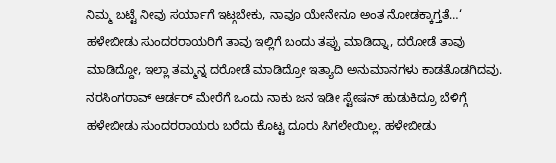ನಿಮ್ಮ ಬಟ್ಟೆ ನೀವು ಸರ್ಯಾಗೆ ಇಟ್ಗಬೇಕು, ನಾವೂ ಯೇನೇನೂ ಅಂತ ನೋಡಕ್ಕಾಗ್ತತೆ…‘
ಹಳೇಬೀಡು ಸುಂದರರಾಯರಿಗೆ ತಾವು ಇಲ್ಲಿಗೆ ಬಂದು ತಪ್ಪು ಮಾಡಿದ್ನಾ, ದರೋಡೆ ತಾವು ಮಾಡಿದ್ದೋ, ಇಲ್ಲಾ ತಮ್ಮನ್ನ ದರೋಡೆ ಮಾಡಿದ್ರೋ ಇತ್ಯಾದಿ ಅನುಮಾನಗಳು ಕಾಡತೊಡಗಿದವು. ನರಸಿಂಗರಾವ್ ಆರ್ಡರ್ ಮೇರೆಗೆ ಒಂದು ನಾಕು ಜನ ಇಡೀ ಸ್ಟೇಷನ್ ಹುಡುಕಿದ್ರೂ ಬೆಳಿಗ್ಗೆ ಹಳೇಬೀಡು ಸುಂದರರಾಯರು ಬರೆದು ಕೊಟ್ಟ ದೂರು ಸಿಗಲೇಯಿಲ್ಲ. ಹಳೇಬೀಡು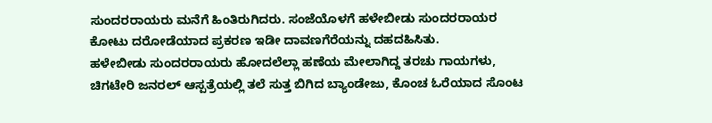ಸುಂದರರಾಯರು ಮನೆಗೆ ಹಿಂತಿರುಗಿದರು. ಸಂಜೆಯೊಳಗೆ ಹಳೇಬೀಡು ಸುಂದರರಾಯರ ಕೋಟು ದರೋಡೆಯಾದ ಪ್ರಕರಣ ಇಡೀ ದಾವಣಗೆರೆಯನ್ನು ದಹದಹಿಸಿತು.
ಹಳೇಬೀಡು ಸುಂದರರಾಯರು ಹೋದಲೆಲ್ಲಾ ಹಣೆಯ ಮೇಲಾಗಿದ್ದ ತರಚು ಗಾಯಗಳು, ಚಿಗಟೇರಿ ಜನರಲ್ ಆಸ್ಪತ್ರೆಯಲ್ಲಿ ತಲೆ ಸುತ್ತ ಬಿಗಿದ ಬ್ಯಾಂಡೇಜು, ಕೊಂಚ ಓರೆಯಾದ ಸೊಂಟ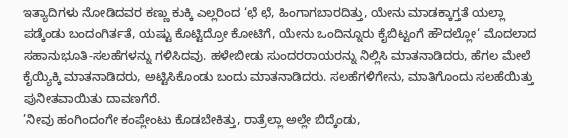ಇತ್ಯಾದಿಗಳು ನೋಡಿದವರ ಕಣ್ಣು ಕುಕ್ಕಿ ಎಲ್ಲರಿಂದ ‘ಛೆ ಛೆ, ಹಿಂಗಾಗಬಾರದಿತ್ತು, ಯೇನು ಮಾಡಕ್ಕಾಗ್ತತೆ ಯಲ್ಲಾ ಪಡ್ಕೆಂಡು ಬಂದಂಗಿರ್ತತೆ, ಯಷ್ಟು ಕೊಟ್ಟಿದ್ರೋ ಕೋಟಿಗೆ, ಯೇನು ಒಂದಿನ್ನೂರು ಕೈಬಿಟ್ಟಂಗೆ ಹೌದಲ್ಲೋ‘ ಮೊದಲಾದ ಸಹಾನುಭೂತಿ-ಸಲಹೆಗಳನ್ನು ಗಳಿಸಿದವು. ಹಳೇಬೀಡು ಸುಂದರರಾಯರನ್ನು ನಿಲ್ಲಿಸಿ ಮಾತನಾಡಿದರು, ಹೆಗಲ ಮೇಲೆ ಕೈಯ್ಯಿಕ್ಕಿ ಮಾತನಾಡಿದರು, ಅಟ್ಟಿಸಿಕೊಂಡು ಬಂದು ಮಾತನಾಡಿದರು. ಸಲಹೆಗಳಿಗೇನು, ಮಾತಿಗೊಂದು ಸಲಹೆಯಿತ್ತು ಪುನೀತವಾಯಿತು ದಾವಣಗೆರೆ.
’ನೀವು ಹಂಗಿಂದಂಗೇ ಕಂಪ್ಲೇಂಟು ಕೊಡಬೇಕಿತ್ತು, ರಾತ್ರೆಲ್ಲಾ ಅಲ್ಲೇ ಬಿದ್ಕೆಂಡು,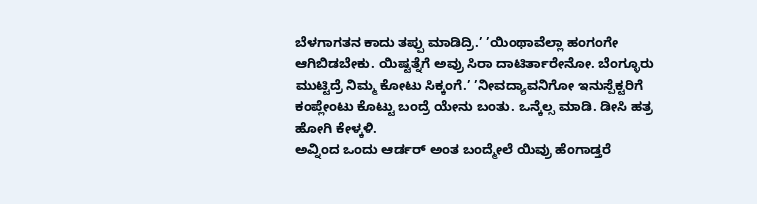ಬೆಳಗಾಗತನ ಕಾದು ತಪ್ಪು ಮಾಡಿದ್ರಿ.’ ’ಯಿಂಥಾವೆಲ್ಲಾ ಹಂಗಂಗೇ ಆಗಿಬಿಡಬೇಕು. ಯಿಷ್ಟತ್ನೆಗೆ ಅವ್ರು ಸಿರಾ ದಾಟಿರ್ತಾರೇನೋ. ಬೆಂಗ್ಳೂರು ಮುಟ್ಟಿದ್ರೆ ನಿಮ್ಮ ಕೋಟು ಸಿಕ್ಕಂಗೆ.’ ’ನೀವದ್ಯಾವನಿಗೋ ಇನುಸ್ಪೆಕ್ಟರಿಗೆ ಕಂಪ್ಲೇಂಟು ಕೊಟ್ಟು ಬಂದ್ರೆ ಯೇನು ಬಂತು. ಒನ್ಕೆಲ್ಸ ಮಾಡಿ. ಡೀಸಿ ಹತ್ರ ಹೋಗಿ ಕೇಳ್ಕಳಿ.
ಅವ್ನಿಂದ ಒಂದು ಆರ್ಡರ್ ಅಂತ ಬಂದ್ಮೇಲೆ ಯಿವ್ರು ಹೆಂಗಾಡ್ತರೆ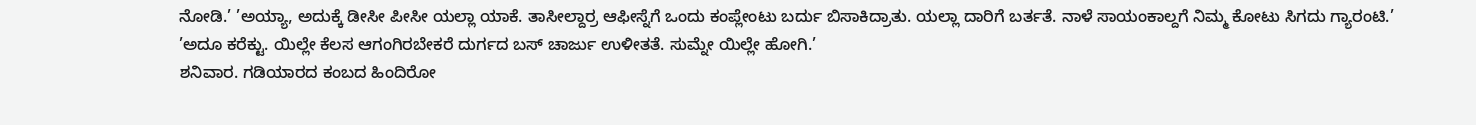ನೋಡಿ.’ ’ಅಯ್ಯಾ, ಅದುಕ್ಕೆ ಡೀಸೀ ಪೀಸೀ ಯಲ್ಲಾ ಯಾಕೆ. ತಾಸೀಲ್ದಾರ್ರ ಆಫೀಸ್ನೆಗೆ ಒಂದು ಕಂಪ್ಲೇಂಟು ಬರ್ದು ಬಿಸಾಕಿದ್ರಾತು. ಯಲ್ಲಾ ದಾರಿಗೆ ಬರ್ತತೆ. ನಾಳೆ ಸಾಯಂಕಾಲ್ದಗೆ ನಿಮ್ಮ ಕೋಟು ಸಿಗದು ಗ್ಯಾರಂಟಿ.’ ’ಅದೂ ಕರೆಕ್ಟು. ಯಿಲ್ಲೇ ಕೆಲಸ ಆಗಂಗಿರಬೇಕರೆ ದುರ್ಗದ ಬಸ್ ಚಾರ್ಜು ಉಳೀತತೆ. ಸುಮ್ನೇ ಯಿಲ್ಲೇ ಹೋಗಿ.’
ಶನಿವಾರ. ಗಡಿಯಾರದ ಕಂಬದ ಹಿಂದಿರೋ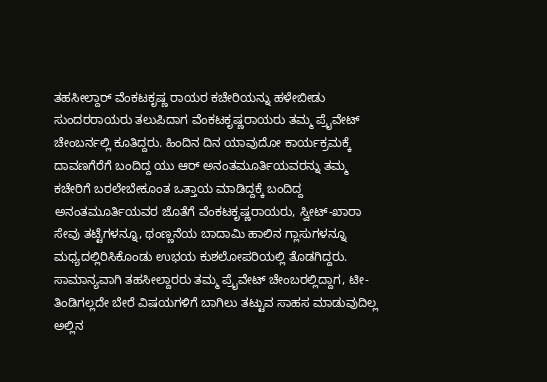ತಹಸೀಲ್ದಾರ್ ವೆಂಕಟಕೃಷ್ಣ ರಾಯರ ಕಚೇರಿಯನ್ನು ಹಳೇಬೀಡು ಸುಂದರರಾಯರು ತಲುಪಿದಾಗ ವೆಂಕಟಕೃಷ್ಣರಾಯರು ತಮ್ಮ ಪ್ರೈವೇಟ್ ಚೇಂಬರ್ನಲ್ಲಿ ಕೂತಿದ್ದರು. ಹಿಂದಿನ ದಿನ ಯಾವುದೋ ಕಾರ್ಯಕ್ರಮಕ್ಕೆ ದಾವಣಗೆರೆಗೆ ಬಂದಿದ್ದ ಯು ಆರ್ ಅನಂತಮೂರ್ತಿಯವರನ್ನು ತಮ್ಮ ಕಚೇರಿಗೆ ಬರಲೇಬೇಕೂಂತ ಒತ್ತಾಯ ಮಾಡಿದ್ದಕ್ಕೆ ಬಂದಿದ್ದ ಅನಂತಮೂರ್ತಿಯವರ ಜೊತೆಗೆ ವೆಂಕಟಕೃಷ್ಣರಾಯರು, ಸ್ವೀಟ್-ಖಾರಾ ಸೇವು ತಟ್ಟೆಗಳನ್ನೂ, ಥಂಣ್ಣನೆಯ ಬಾದಾಮಿ ಹಾಲಿನ ಗ್ಲಾಸುಗಳನ್ನೂ ಮಧ್ಯದಲ್ಲಿರಿಸಿಕೊಂಡು ಉಭಯ ಕುಶಲೋಪರಿಯಲ್ಲಿ ತೊಡಗಿದ್ದರು.
ಸಾಮಾನ್ಯವಾಗಿ ತಹಸೀಲ್ದಾರರು ತಮ್ಮ ಪ್ರೈವೇಟ್ ಚೇಂಬರಲ್ಲಿದ್ದಾಗ, ಟೀ-ತಿಂಡಿಗಲ್ಲದೇ ಬೇರೆ ವಿಷಯಗಳಿಗೆ ಬಾಗಿಲು ತಟ್ಟುವ ಸಾಹಸ ಮಾಡುವುದಿಲ್ಲ ಅಲ್ಲಿನ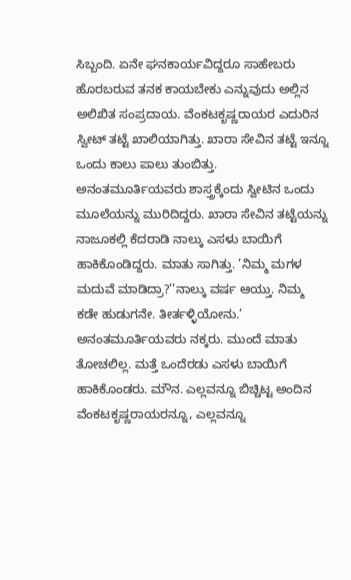ಸಿಬ್ಬಂದಿ. ಏನೇ ಘನಕಾರ್ಯವಿದ್ದರೂ ಸಾಹೇಬರು ಹೊರಬರುವ ತನಕ ಕಾಯಬೇಕು ಎನ್ನುವುದು ಅಲ್ಲಿನ ಅಲಿಖಿತ ಸಂಪ್ರದಾಯ. ವೆಂಕಟಕೃಷ್ಣರಾಯರ ಎದುರಿನ ಸ್ವೀಟ್ ತಟ್ಟೆ ಖಾಲಿಯಾಗಿತ್ತು. ಖಾರಾ ಸೇವಿನ ತಟ್ಟೆ ಇನ್ನೂ ಒಂದು ಕಾಲು ಪಾಲು ತುಂಬಿತ್ತು. ಅನಂತಮೂರ್ತಿಯವರು ಶಾಸ್ತ್ರಕ್ಕೆಂದು ಸ್ವೀಟಿನ ಒಂದು ಮೂಲೆಯನ್ನು ಮುರಿದಿದ್ದರು. ಖಾರಾ ಸೇವಿನ ತಟ್ಟೆಯನ್ನು ನಾಜೂಕಲ್ಲಿ ಕೆದರಾಡಿ ನಾಲ್ಕು ಎಸಳು ಬಾಯಿಗೆ ಹಾಕಿಕೊಂಡಿದ್ದರು. ಮಾತು ಸಾಗಿತ್ತು. ’ನಿಮ್ಮ ಮಗಳ ಮದುವೆ ಮಾಡಿದ್ರಾ?’’ನಾಲ್ಕು ವರ್ಷ ಆಯ್ತು. ನಿಮ್ಮ ಕಡೇ ಹುಡುಗನೇ. ತೀರ್ತಳ್ಳಿಯೋನು.’
ಅನಂತಮೂರ್ತಿಯವರು ನಕ್ಕರು. ಮುಂದೆ ಮಾತು ತೋಚಲಿಲ್ಲ. ಮತ್ತೆ ಒಂದೆರಡು ಎಸಳು ಬಾಯಿಗೆ ಹಾಕಿಕೊಂಡರು. ಮೌನ. ಎಲ್ಲವನ್ನೂ ಬಿಚ್ಚಿಟ್ಟ ಅಂದಿನ ವೆಂಕಟಕೃಷ್ಣರಾಯರನ್ನೂ, ಎಲ್ಲವನ್ನೂ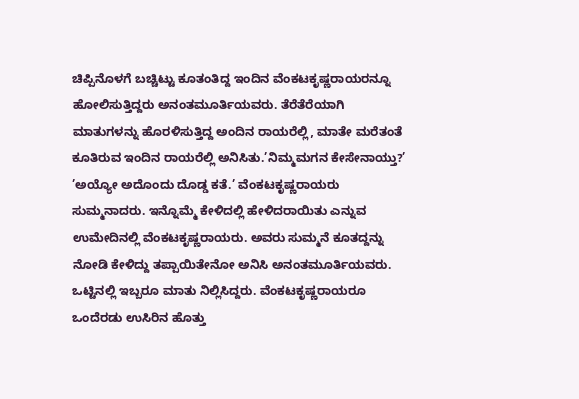ಚಿಪ್ಪಿನೊಳಗೆ ಬಚ್ಚಿಟ್ಟು ಕೂತಂತಿದ್ದ ಇಂದಿನ ವೆಂಕಟಕೃಷ್ಣರಾಯರನ್ನೂ ಹೋಲಿಸುತ್ತಿದ್ದರು ಅನಂತಮೂರ್ತಿಯವರು. ತೆರೆತೆರೆಯಾಗಿ ಮಾತುಗಳನ್ನು ಹೊರಳಿಸುತ್ತಿದ್ದ ಅಂದಿನ ರಾಯರೆಲ್ಲಿ, ಮಾತೇ ಮರೆತಂತೆ ಕೂತಿರುವ ಇಂದಿನ ರಾಯರೆಲ್ಲಿ ಅನಿಸಿತು.’ನಿಮ್ಮಮಗನ ಕೇಸೇನಾಯ್ತು?’
’ಅಯ್ಯೋ ಅದೊಂದು ದೊಡ್ಡ ಕತೆ.’ ವೆಂಕಟಕೃಷ್ಣರಾಯರು ಸುಮ್ಮನಾದರು. ಇನ್ನೊಮ್ಮೆ ಕೇಳಿದಲ್ಲಿ ಹೇಳಿದರಾಯಿತು ಎನ್ನುವ ಉಮೇದಿನಲ್ಲಿ ವೆಂಕಟಕೃಷ್ಣರಾಯರು. ಅವರು ಸುಮ್ಮನೆ ಕೂತದ್ದನ್ನು ನೋಡಿ ಕೇಳಿದ್ದು ತಪ್ಪಾಯಿತೇನೋ ಅನಿಸಿ ಅನಂತಮೂರ್ತಿಯವರು. ಒಟ್ಟಿನಲ್ಲಿ ಇಬ್ಬರೂ ಮಾತು ನಿಲ್ಲಿಸಿದ್ದರು. ವೆಂಕಟಕೃಷ್ಣರಾಯರೂ ಒಂದೆರಡು ಉಸಿರಿನ ಹೊತ್ತು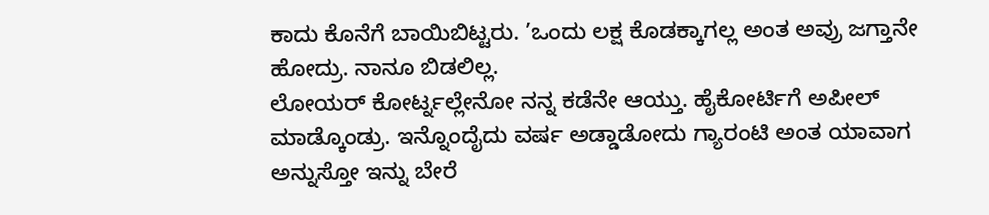ಕಾದು ಕೊನೆಗೆ ಬಾಯಿಬಿಟ್ಟರು. ’ಒಂದು ಲಕ್ಷ ಕೊಡಕ್ಕಾಗಲ್ಲ ಅಂತ ಅವ್ರು ಜಗ್ತಾನೇ ಹೋದ್ರು. ನಾನೂ ಬಿಡಲಿಲ್ಲ.
ಲೋಯರ್ ಕೋರ್ಟ್ನಲ್ಲೇನೋ ನನ್ನ ಕಡೆನೇ ಆಯ್ತು. ಹೈಕೋರ್ಟಿಗೆ ಅಪೀಲ್ ಮಾಡ್ಕೊಂಡ್ರು. ಇನ್ನೊಂದೈದು ವರ್ಷ ಅಡ್ಡಾಡೋದು ಗ್ಯಾರಂಟಿ ಅಂತ ಯಾವಾಗ ಅನ್ನುಸ್ತೋ ಇನ್ನು ಬೇರೆ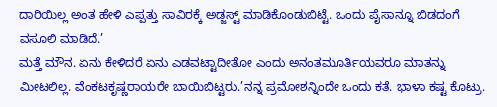ದಾರಿಯಿಲ್ಲ ಅಂತ ಹೇಳಿ ಎಪ್ಪತ್ತು ಸಾವಿರಕ್ಕೆ ಅಡ್ಜಸ್ಟ್ ಮಾಡಿಕೊಂಡುಬಿಟ್ಟೆ. ಒಂದು ಪೈಸಾನ್ನೂ ಬಿಡದಂಗೆ ವಸೂಲಿ ಮಾಡಿದೆ.’
ಮತ್ತೆ ಮೌನ. ಏನು ಕೇಳಿದರೆ ಏನು ಎಡವಟ್ಟಾದೀತೋ ಎಂದು ಅನಂತಮೂರ್ತಿಯವರೂ ಮಾತನ್ನು ಮೀಟಲಿಲ್ಲ. ವೆಂಕಟಕೃಷ್ಣರಾಯರೇ ಬಾಯಿಬಿಟ್ಟರು.’ನನ್ನ ಪ್ರಮೋಶನ್ನಿಂದೇ ಒಂದು ಕತೆ. ಭಾಳಾ ಕಷ್ಟ ಕೊಟ್ರು.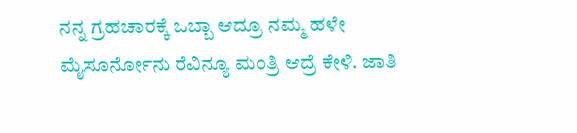ನನ್ನ ಗ್ರಹಚಾರಕ್ಕೆ ಒಬ್ಬಾ ಆದ್ರೂ ನಮ್ಮ ಹಳೇ ಮೈಸೂರ್ನೋನು ರೆವಿನ್ಯೂ ಮಂತ್ರಿ ಆದ್ರೆ ಕೇಳಿ. ಜಾತಿ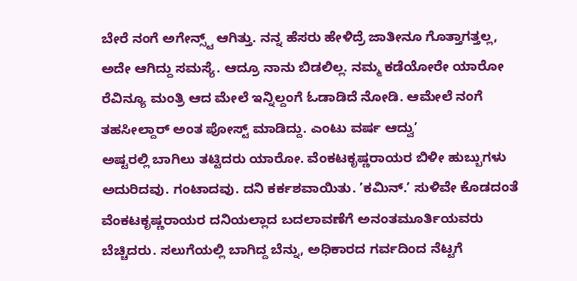ಬೇರೆ ನಂಗೆ ಅಗೇನ್ಸ್ಟ್ ಆಗಿತ್ತು. ನನ್ನ ಹೆಸರು ಹೇಳಿದ್ರೆ ಜಾತೀನೂ ಗೊತ್ತಾಗತ್ತಲ್ಲ, ಅದೇ ಆಗಿದ್ದು ಸಮಸ್ಯೆ. ಆದ್ರೂ ನಾನು ಬಿಡಲಿಲ್ಲ. ನಮ್ಮ ಕಡೆಯೋರೇ ಯಾರೋ ರೆವಿನ್ಯೂ ಮಂತ್ರಿ ಆದ ಮೇಲೆ ಇನ್ನಿಲ್ದಂಗೆ ಓಡಾಡಿದೆ ನೋಡಿ. ಆಮೇಲೆ ನಂಗೆ ತಹಸೀಲ್ದಾರ್ ಅಂತ ಪೋಸ್ಟ್ ಮಾಡಿದ್ದು. ಎಂಟು ವರ್ಷ ಆದ್ವು’
ಅಷ್ಟರಲ್ಲಿ ಬಾಗಿಲು ತಟ್ಟಿದರು ಯಾರೋ. ವೆಂಕಟಕೃಷ್ಣರಾಯರ ಬಿಳೀ ಹುಬ್ಬುಗಳು ಅದುರಿದವು. ಗಂಟಾದವು. ದನಿ ಕರ್ಕಶವಾಯಿತು. ’ಕಮಿನ್.’ ಸುಳಿವೇ ಕೊಡದಂತೆ ವೆಂಕಟಕೃಷ್ಣರಾಯರ ದನಿಯಲ್ಲಾದ ಬದಲಾವಣೆಗೆ ಅನಂತಮೂರ್ತಿಯವರು ಬೆಚ್ಚಿದರು. ಸಲುಗೆಯಲ್ಲಿ ಬಾಗಿದ್ದ ಬೆನ್ನು, ಅಧಿಕಾರದ ಗರ್ವದಿಂದ ನೆಟ್ಟಗೆ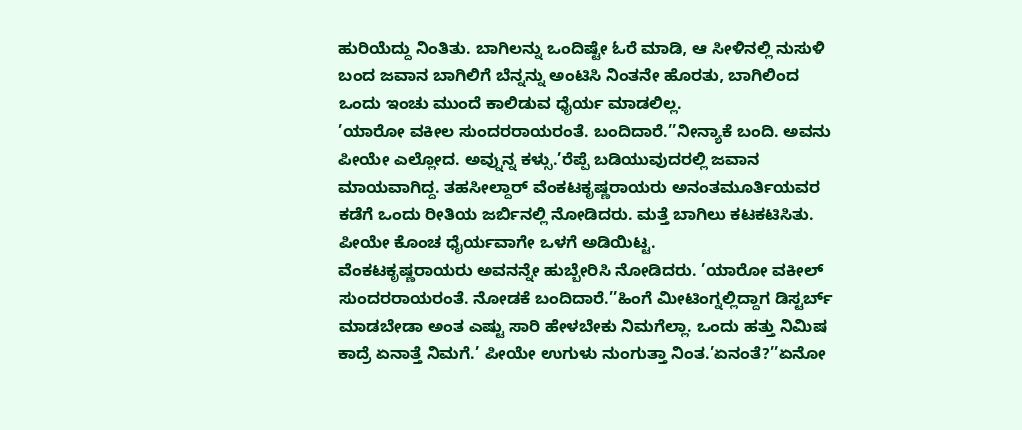ಹುರಿಯೆದ್ದು ನಿಂತಿತು. ಬಾಗಿಲನ್ನು ಒಂದಿಷ್ಟೇ ಓರೆ ಮಾಡಿ, ಆ ಸೀಳಿನಲ್ಲಿ ನುಸುಳಿ ಬಂದ ಜವಾನ ಬಾಗಿಲಿಗೆ ಬೆನ್ನನ್ನು ಅಂಟಿಸಿ ನಿಂತನೇ ಹೊರತು, ಬಾಗಿಲಿಂದ ಒಂದು ಇಂಚು ಮುಂದೆ ಕಾಲಿಡುವ ಧೈರ್ಯ ಮಾಡಲಿಲ್ಲ.
’ಯಾರೋ ವಕೀಲ ಸುಂದರರಾಯರಂತೆ. ಬಂದಿದಾರೆ.’’ನೀನ್ಯಾಕೆ ಬಂದಿ. ಅವನು ಪೀಯೇ ಎಲ್ಲೋದ. ಅವ್ನುನ್ನ ಕಳ್ಸು.’ರೆಪ್ಪೆ ಬಡಿಯುವುದರಲ್ಲಿ ಜವಾನ ಮಾಯವಾಗಿದ್ದ. ತಹಸೀಲ್ದಾರ್ ವೆಂಕಟಕೃಷ್ಣರಾಯರು ಅನಂತಮೂರ್ತಿಯವರ ಕಡೆಗೆ ಒಂದು ರೀತಿಯ ಜರ್ಬಿನಲ್ಲಿ ನೋಡಿದರು. ಮತ್ತೆ ಬಾಗಿಲು ಕಟಕಟಿಸಿತು. ಪೀಯೇ ಕೊಂಚ ಧೈರ್ಯವಾಗೇ ಒಳಗೆ ಅಡಿಯಿಟ್ಟ.
ವೆಂಕಟಕೃಷ್ಣರಾಯರು ಅವನನ್ನೇ ಹುಬ್ಬೇರಿಸಿ ನೋಡಿದರು. ’ಯಾರೋ ವಕೀಲ್ ಸುಂದರರಾಯರಂತೆ. ನೋಡಕೆ ಬಂದಿದಾರೆ.’’ಹಿಂಗೆ ಮೀಟಿಂಗ್ನಲ್ಲಿದ್ದಾಗ ಡಿಸ್ಟರ್ಬ್ ಮಾಡಬೇಡಾ ಅಂತ ಎಷ್ಟು ಸಾರಿ ಹೇಳಬೇಕು ನಿಮಗೆಲ್ಲಾ. ಒಂದು ಹತ್ತು ನಿಮಿಷ ಕಾದ್ರೆ ಏನಾತ್ತೆ ನಿಮಗೆ.’ ಪೀಯೇ ಉಗುಳು ನುಂಗುತ್ತಾ ನಿಂತ.’ಏನಂತೆ?’’ಏನೋ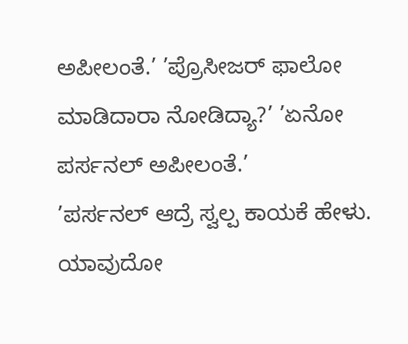ಅಪೀಲಂತೆ.’ ’ಪ್ರೊಸೀಜರ್ ಫಾಲೋ ಮಾಡಿದಾರಾ ನೋಡಿದ್ಯಾ?’ ’ಏನೋ ಪರ್ಸನಲ್ ಅಪೀಲಂತೆ.’
’ಪರ್ಸನಲ್ ಆದ್ರೆ ಸ್ವಲ್ಪ ಕಾಯಕೆ ಹೇಳು. ಯಾವುದೋ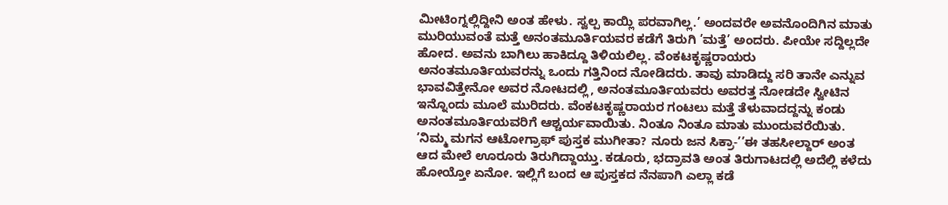ಮೀಟಿಂಗ್ನಲ್ಲಿದ್ದೀನಿ ಅಂತ ಹೇಳು. ಸ್ವಲ್ಪ ಕಾಯ್ಲಿ ಪರವಾಗಿಲ್ಲ.’ ಅಂದವರೇ ಅವನೊಂದಿಗಿನ ಮಾತು ಮುರಿಯುವಂತೆ ಮತ್ತೆ ಅನಂತಮೂರ್ತಿಯವರ ಕಡೆಗೆ ತಿರುಗಿ ’ಮತ್ತೆ’ ಅಂದರು. ಪೀಯೇ ಸದ್ದಿಲ್ಲದೇ ಹೋದ. ಅವನು ಬಾಗಿಲು ಹಾಕಿದ್ದೂ ತಿಳಿಯಲಿಲ್ಲ. ವೆಂಕಟಕೃಷ್ಣರಾಯರು ಅನಂತಮೂರ್ತಿಯವರನ್ನು ಒಂದು ಗತ್ತಿನಿಂದ ನೋಡಿದರು. ತಾವು ಮಾಡಿದ್ದು ಸರಿ ತಾನೇ ಎನ್ನುವ ಭಾವವಿತ್ತೇನೋ ಅವರ ನೋಟದಲ್ಲಿ, ಅನಂತಮೂರ್ತಿಯವರು ಅವರತ್ತ ನೋಡದೇ ಸ್ವೀಟಿನ ಇನ್ನೊಂದು ಮೂಲೆ ಮುರಿದರು. ವೆಂಕಟಕೃಷ್ಣರಾಯರ ಗಂಟಲು ಮತ್ತೆ ತೆಳುವಾದದ್ದನ್ನು ಕಂಡು ಅನಂತಮೂರ್ತಿಯವರಿಗೆ ಆಶ್ಚರ್ಯವಾಯಿತು. ನಿಂತೂ ನಿಂತೂ ಮಾತು ಮುಂದುವರೆಯಿತು.
’ನಿಮ್ಮ ಮಗನ ಆಟೋಗ್ರಾಫ್ ಪುಸ್ತಕ ಮುಗೀತಾ? ನೂರು ಜನ ಸಿಕ್ರಾ-’’ಈ ತಹಸೀಲ್ದಾರ್ ಅಂತ ಆದ ಮೇಲೆ ಊರೂರು ತಿರುಗಿದ್ದಾಯ್ತು. ಕಡೂರು, ಭದ್ರಾವತಿ ಅಂತ ತಿರುಗಾಟದಲ್ಲಿ ಅದೆಲ್ಲಿ ಕಳೆದು ಹೋಯ್ತೋ ಏನೋ. ಇಲ್ಲಿಗೆ ಬಂದ ಆ ಪುಸ್ತಕದ ನೆನಪಾಗಿ ಎಲ್ಲಾ ಕಡೆ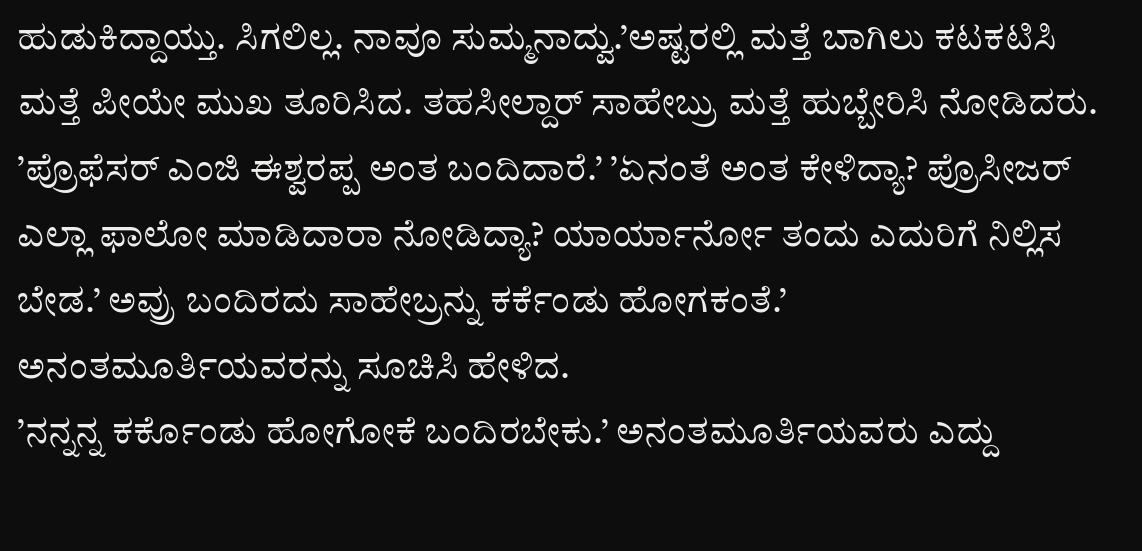ಹುಡುಕಿದ್ದಾಯ್ತು. ಸಿಗಲಿಲ್ಲ. ನಾವೂ ಸುಮ್ಮನಾದ್ವು.’ಅಷ್ಟರಲ್ಲಿ ಮತ್ತೆ ಬಾಗಿಲು ಕಟಕಟಿಸಿ ಮತ್ತೆ ಪೀಯೇ ಮುಖ ತೂರಿಸಿದ. ತಹಸೀಲ್ದಾರ್ ಸಾಹೇಬ್ರು ಮತ್ತೆ ಹುಬ್ಬೇರಿಸಿ ನೋಡಿದರು. ’ಪ್ರೊಫೆಸರ್ ಎಂಜಿ ಈಶ್ವರಪ್ಪ ಅಂತ ಬಂದಿದಾರೆ.’ ’ಏನಂತೆ ಅಂತ ಕೇಳಿದ್ಯಾ? ಪ್ರೊಸೀಜರ್ ಎಲ್ಲಾ ಫಾಲೋ ಮಾಡಿದಾರಾ ನೋಡಿದ್ಯಾ? ಯಾರ್ಯಾರ್ನೋ ತಂದು ಎದುರಿಗೆ ನಿಲ್ಲಿಸ ಬೇಡ.’ ಅವ್ರು ಬಂದಿರದು ಸಾಹೇಬ್ರನ್ನು ಕರ್ಕೆಂಡು ಹೋಗಕಂತೆ.’ ಅನಂತಮೂರ್ತಿಯವರನ್ನು ಸೂಚಿಸಿ ಹೇಳಿದ.
’ನನ್ನನ್ನ ಕರ್ಕೊಂಡು ಹೋಗೋಕೆ ಬಂದಿರಬೇಕು.’ ಅನಂತಮೂರ್ತಿಯವರು ಎದ್ದು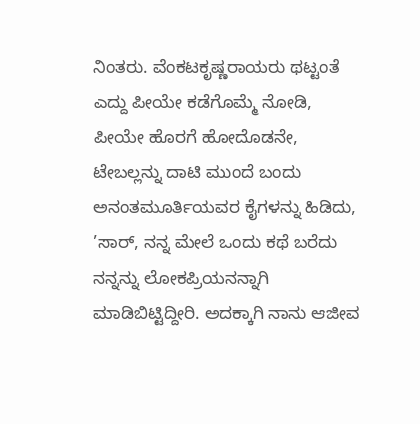ನಿಂತರು. ವೆಂಕಟಕೃಷ್ಣರಾಯರು ಥಟ್ಟಂತೆ ಎದ್ದು ಪೀಯೇ ಕಡೆಗೊಮ್ಮೆ ನೋಡಿ, ಪೀಯೇ ಹೊರಗೆ ಹೋದೊಡನೇ, ಟೇಬಲ್ಲನ್ನು ದಾಟಿ ಮುಂದೆ ಬಂದು ಅನಂತಮೂರ್ತಿಯವರ ಕೈಗಳನ್ನು ಹಿಡಿದು, ’ಸಾರ್, ನನ್ನ ಮೇಲೆ ಒಂದು ಕಥೆ ಬರೆದು ನನ್ನನ್ನು ಲೋಕಪ್ರಿಯನನ್ನಾಗಿ ಮಾಡಿಬಿಟ್ಟಿದ್ದೀರಿ. ಅದಕ್ಕಾಗಿ ನಾನು ಆಜೀವ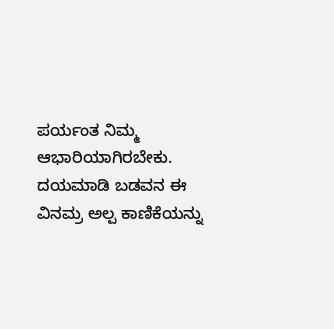ಪರ್ಯಂತ ನಿಮ್ಮ ಆಭಾರಿಯಾಗಿರಬೇಕು. ದಯಮಾಡಿ ಬಡವನ ಈ ವಿನಮ್ರ ಅಲ್ಪ ಕಾಣಿಕೆಯನ್ನು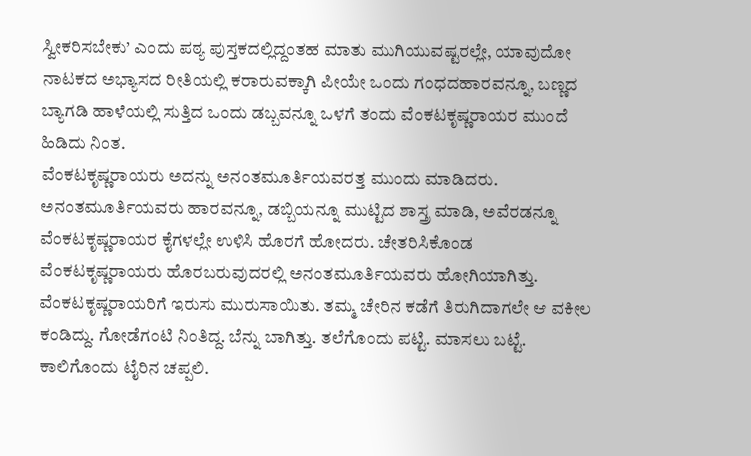ಸ್ವೀಕರಿಸಬೇಕು’ ಎಂದು ಪಠ್ಯ ಪುಸ್ತಕದಲ್ಲಿದ್ದಂತಹ ಮಾತು ಮುಗಿಯುವಷ್ಟರಲ್ಲೇ, ಯಾವುದೋ ನಾಟಕದ ಅಭ್ಯಾಸದ ರೀತಿಯಲ್ಲಿ ಕರಾರುವಕ್ಕಾಗಿ ಪೀಯೇ ಒಂದು ಗಂಧದಹಾರವನ್ನೂ, ಬಣ್ಣದ ಬ್ಯಾಗಡಿ ಹಾಳೆಯಲ್ಲಿ ಸುತ್ತಿದ ಒಂದು ಡಬ್ಬವನ್ನೂ ಒಳಗೆ ತಂದು ವೆಂಕಟಕೃಷ್ಣರಾಯರ ಮುಂದೆ ಹಿಡಿದು ನಿಂತ.
ವೆಂಕಟಕೃಷ್ಣರಾಯರು ಅದನ್ನು ಅನಂತಮೂರ್ತಿಯವರತ್ತ ಮುಂದು ಮಾಡಿದರು. ಅನಂತಮೂರ್ತಿಯವರು ಹಾರವನ್ನೂ, ಡಬ್ಬಿಯನ್ನೂ ಮುಟ್ಟಿದ ಶಾಸ್ತ್ರ ಮಾಡಿ, ಅವೆರಡನ್ನೂ ವೆಂಕಟಕೃಷ್ಣರಾಯರ ಕೈಗಳಲ್ಲೇ ಉಳಿಸಿ ಹೊರಗೆ ಹೋದರು. ಚೇತರಿಸಿಕೊಂಡ ವೆಂಕಟಕೃಷ್ಣರಾಯರು ಹೊರಬರುವುದರಲ್ಲಿ ಅನಂತಮೂರ್ತಿಯವರು ಹೋಗಿಯಾಗಿತ್ತು. ವೆಂಕಟಕೃಷ್ಣರಾಯರಿಗೆ ಇರುಸು ಮುರುಸಾಯಿತು. ತಮ್ಮ ಚೇರಿನ ಕಡೆಗೆ ತಿರುಗಿದಾಗಲೇ ಆ ವಕೀಲ ಕಂಡಿದ್ದು. ಗೋಡೆಗಂಟಿ ನಿಂತಿದ್ದ. ಬೆನ್ನು ಬಾಗಿತ್ತು. ತಲೆಗೊಂದು ಪಟ್ಟಿ. ಮಾಸಲು ಬಟ್ಟೆ. ಕಾಲಿಗೊಂದು ಟೈರಿನ ಚಪ್ಪಲಿ.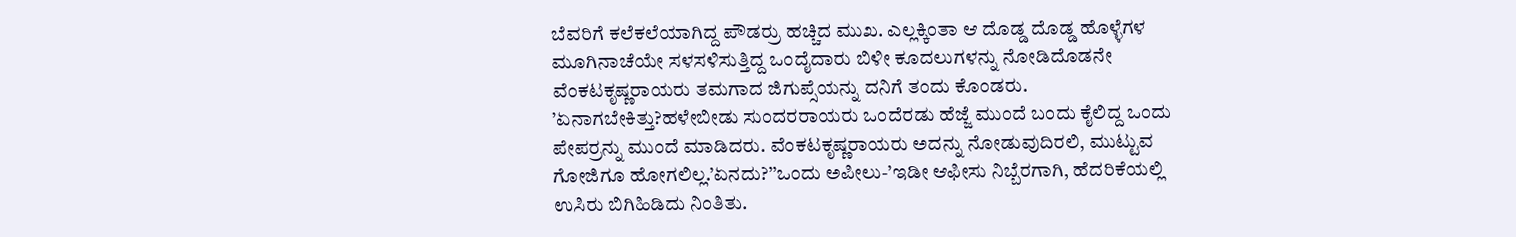ಬೆವರಿಗೆ ಕಲೆಕಲೆಯಾಗಿದ್ದ ಪೌಡರ್ರು ಹಚ್ಚಿದ ಮುಖ. ಎಲ್ಲಕ್ಕಿಂತಾ ಆ ದೊಡ್ಡ ದೊಡ್ಡ ಹೊಳ್ಳೆಗಳ ಮೂಗಿನಾಚೆಯೇ ಸಳಸಳಿಸುತ್ತಿದ್ದ ಒಂದೈದಾರು ಬಿಳೀ ಕೂದಲುಗಳನ್ನು ನೋಡಿದೊಡನೇ ವೆಂಕಟಕೃಷ್ಣರಾಯರು ತಮಗಾದ ಜಿಗುಪ್ಸೆಯನ್ನು ದನಿಗೆ ತಂದು ಕೊಂಡರು.
’ಏನಾಗಬೇಕಿತ್ತು?ಹಳೇಬೀಡು ಸುಂದರರಾಯರು ಒಂದೆರಡು ಹೆಜ್ಜೆ ಮುಂದೆ ಬಂದು ಕೈಲಿದ್ದ ಒಂದು ಪೇಪರ್ರನ್ನು ಮುಂದೆ ಮಾಡಿದರು. ವೆಂಕಟಕೃಷ್ಣರಾಯರು ಅದನ್ನು ನೋಡುವುದಿರಲಿ, ಮುಟ್ಟುವ ಗೋಜಿಗೂ ಹೋಗಲಿಲ್ಲ.’ಏನದು?’’ಒಂದು ಅಪೀಲು-’ಇಡೀ ಆಫೀಸು ನಿಬ್ಬೆರಗಾಗಿ, ಹೆದರಿಕೆಯಲ್ಲಿ ಉಸಿರು ಬಿಗಿಹಿಡಿದು ನಿಂತಿತು.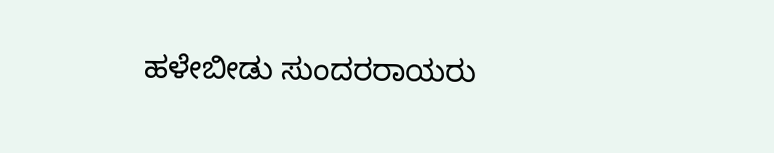ಹಳೇಬೀಡು ಸುಂದರರಾಯರು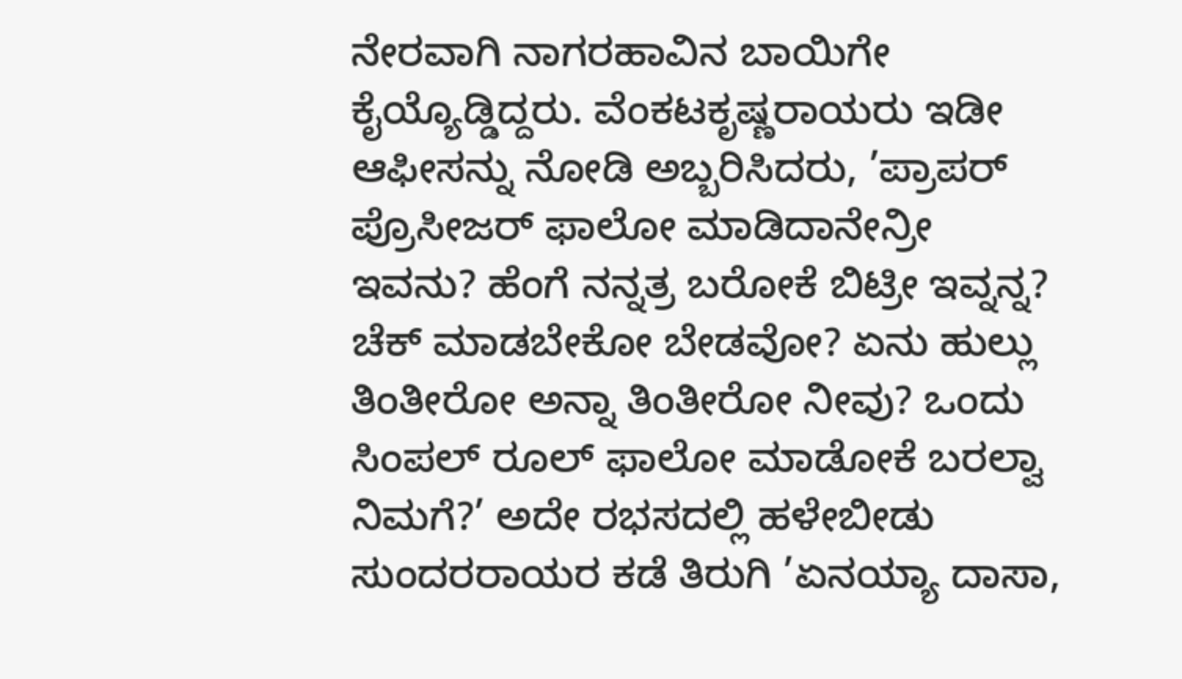ನೇರವಾಗಿ ನಾಗರಹಾವಿನ ಬಾಯಿಗೇ ಕೈಯ್ಯೊಡ್ಡಿದ್ದರು. ವೆಂಕಟಕೃಷ್ಣರಾಯರು ಇಡೀ ಆಫೀಸನ್ನು ನೋಡಿ ಅಬ್ಬರಿಸಿದರು, ’ಪ್ರಾಪರ್ ಪ್ರೊಸೀಜರ್ ಫಾಲೋ ಮಾಡಿದಾನೇನ್ರೀ ಇವನು? ಹೆಂಗೆ ನನ್ನತ್ರ ಬರೋಕೆ ಬಿಟ್ರೀ ಇವ್ನನ್ನ? ಚೆಕ್ ಮಾಡಬೇಕೋ ಬೇಡವೋ? ಏನು ಹುಲ್ಲು ತಿಂತೀರೋ ಅನ್ನಾ ತಿಂತೀರೋ ನೀವು? ಒಂದು ಸಿಂಪಲ್ ರೂಲ್ ಫಾಲೋ ಮಾಡೋಕೆ ಬರಲ್ವಾ ನಿಮಗೆ?’ ಅದೇ ರಭಸದಲ್ಲಿ ಹಳೇಬೀಡು ಸುಂದರರಾಯರ ಕಡೆ ತಿರುಗಿ ’ಏನಯ್ಯಾ ದಾಸಾ,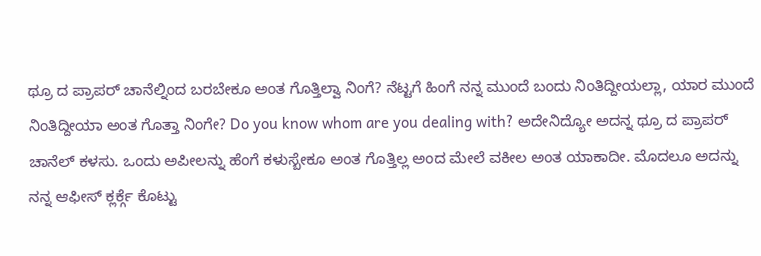ಥ್ರೂ ದ ಪ್ರಾಪರ್ ಚಾನೆಲ್ನಿಂದ ಬರಬೇಕೂ ಅಂತ ಗೊತ್ತಿಲ್ವಾ ನಿಂಗೆ? ನೆಟ್ಟಗೆ ಹಿಂಗೆ ನನ್ನ ಮುಂದೆ ಬಂದು ನಿಂತಿದ್ದೀಯಲ್ಲಾ, ಯಾರ ಮುಂದೆ ನಿಂತಿದ್ದೀಯಾ ಅಂತ ಗೊತ್ತಾ ನಿಂಗೇ? Do you know whom are you dealing with? ಅದೇನಿದ್ಯೋ ಅದನ್ನ ಥ್ರೂ ದ ಪ್ರಾಪರ್ ಚಾನೆಲ್ ಕಳಸು. ಒಂದು ಅಪೀಲನ್ನು ಹೆಂಗೆ ಕಳುಸ್ಬೇಕೂ ಅಂತ ಗೊತ್ತಿಲ್ಲ ಅಂದ ಮೇಲೆ ವಕೀಲ ಅಂತ ಯಾಕಾದೀ. ಮೊದಲೂ ಅದನ್ನು ನನ್ನ ಆಫೀಸ್ ಕ್ಲರ್ಕ್ಗೆ ಕೊಟ್ಟು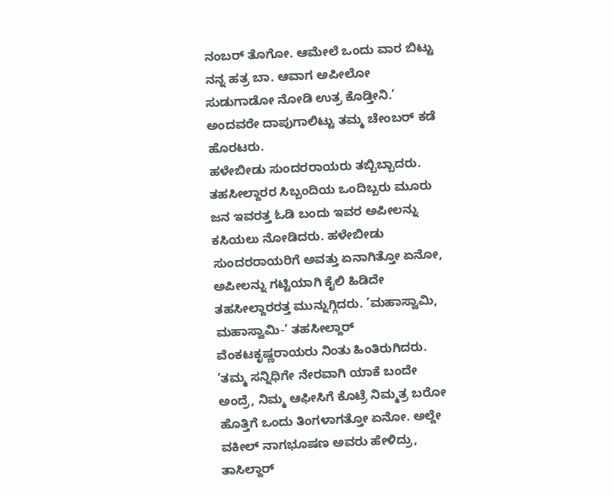ನಂಬರ್ ತೊಗೋ. ಆಮೇಲೆ ಒಂದು ವಾರ ಬಿಟ್ಟು ನನ್ನ ಹತ್ರ ಬಾ. ಆವಾಗ ಅಪೀಲೋ ಸುಡುಗಾಡೋ ನೋಡಿ ಉತ್ರ ಕೊಡ್ತೀನಿ.’ ಅಂದವರೇ ದಾಪುಗಾಲಿಟ್ಟು ತಮ್ಮ ಚೇಂಬರ್ ಕಡೆ ಹೊರಟರು.
ಹಳೇಬೀಡು ಸುಂದರರಾಯರು ತಬ್ಬಿಬ್ಬಾದರು. ತಹಸೀಲ್ದಾರರ ಸಿಬ್ಬಂದಿಯ ಒಂದಿಬ್ಬರು ಮೂರು ಜನ ಇವರತ್ತ ಓಡಿ ಬಂದು ಇವರ ಅಪೀಲನ್ನು ಕಸಿಯಲು ನೋಡಿದರು. ಹಳೇಬೀಡು ಸುಂದರರಾಯರಿಗೆ ಅವತ್ತು ಏನಾಗಿತ್ತೋ ಏನೋ, ಅಪೀಲನ್ನು ಗಟ್ಟಿಯಾಗಿ ಕೈಲಿ ಹಿಡಿದೇ ತಹಸೀಲ್ದಾರರತ್ತ ಮುನ್ನುಗ್ಗಿದರು. ’ಮಹಾಸ್ವಾಮಿ, ಮಹಾಸ್ವಾಮಿ-’ ತಹಸೀಲ್ದಾರ್ ವೆಂಕಟಕೃಷ್ಣರಾಯರು ನಿಂತು ಹಿಂತಿರುಗಿದರು.
’ತಮ್ಮ ಸನ್ನಿಧಿಗೇ ನೇರವಾಗಿ ಯಾಕೆ ಬಂದೇ ಅಂದ್ರೆ, ನಿಮ್ಮ ಆಫೀಸಿಗೆ ಕೊಟ್ರೆ ನಿಮ್ಮತ್ರ ಬರೋ ಹೊತ್ತಿಗೆ ಒಂದು ತಿಂಗಳಾಗತ್ತೋ ಏನೋ. ಅಲ್ದೇ ವಕೀಲ್ ನಾಗಭೂಷಣ ಅವರು ಹೇಳಿದ್ರು, ತಾಸಿಲ್ದಾರ್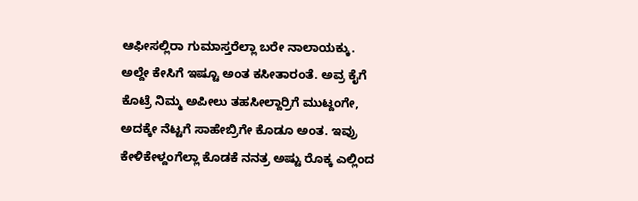ಆಫೀಸಲ್ಲಿರಾ ಗುಮಾಸ್ತರೆಲ್ಲಾ ಬರೇ ನಾಲಾಯಕ್ಕು. ಅಲ್ದೇ ಕೇಸಿಗೆ ಇಷ್ಟೂ ಅಂತ ಕಸೀತಾರಂತೆ. ಅವ್ರ ಕೈಗೆ ಕೊಟ್ರೆ ನಿಮ್ಮ ಅಪೀಲು ತಹಸೀಲ್ದಾರ್ರಿಗೆ ಮುಟ್ದಂಗೇ, ಅದಕ್ಕೇ ನೆಟ್ಟಗೆ ಸಾಹೇಬ್ರಿಗೇ ಕೊಡೂ ಅಂತ. ಇವ್ರು ಕೇಳಿಕೇಳ್ದಂಗೆಲ್ಲಾ ಕೊಡಕೆ ನನತ್ರ ಅಷ್ಟು ರೊಕ್ಕ ಎಲ್ಲಿಂದ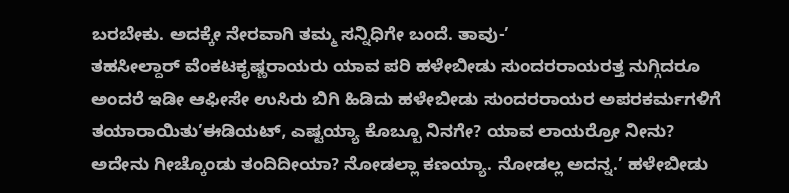ಬರಬೇಕು. ಅದಕ್ಕೇ ನೇರವಾಗಿ ತಮ್ಮ ಸನ್ನಿಧಿಗೇ ಬಂದೆ. ತಾವು-’
ತಹಸೀಲ್ದಾರ್ ವೆಂಕಟಕೃಷ್ಣರಾಯರು ಯಾವ ಪರಿ ಹಳೇಬೀಡು ಸುಂದರರಾಯರತ್ತ ನುಗ್ಗಿದರೂ ಅಂದರೆ ಇಡೀ ಆಫೀಸೇ ಉಸಿರು ಬಿಗಿ ಹಿಡಿದು ಹಳೇಬೀಡು ಸುಂದರರಾಯರ ಅಪರಕರ್ಮಗಳಿಗೆ ತಯಾರಾಯಿತು’ಈಡಿಯಟ್, ಎಷ್ಟಯ್ಯಾ ಕೊಬ್ಬೂ ನಿನಗೇ? ಯಾವ ಲಾಯರ್ರೋ ನೀನು? ಅದೇನು ಗೀಚ್ಕೊಂಡು ತಂದಿದೀಯಾ? ನೋಡಲ್ಲಾ ಕಣಯ್ಯಾ. ನೋಡಲ್ಲ ಅದನ್ನ.’ ಹಳೇಬೀಡು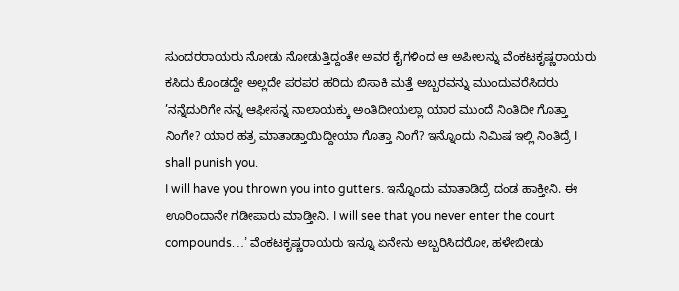ಸುಂದರರಾಯರು ನೋಡು ನೋಡುತ್ತಿದ್ದಂತೇ ಅವರ ಕೈಗಳಿಂದ ಆ ಅಪೀಲನ್ನು ವೆಂಕಟಕೃಷ್ಣರಾಯರು ಕಸಿದು ಕೊಂಡದ್ದೇ ಅಲ್ಲದೇ ಪರಪರ ಹರಿದು ಬಿಸಾಕಿ ಮತ್ತೆ ಅಬ್ಬರವನ್ನು ಮುಂದುವರೆಸಿದರು ’ನನ್ನೆದುರಿಗೇ ನನ್ನ ಆಫೀಸನ್ನ ನಾಲಾಯಕ್ಕು ಅಂತಿದೀಯಲ್ಲಾ ಯಾರ ಮುಂದೆ ನಿಂತಿದೀ ಗೊತ್ತಾ ನಿಂಗೇ? ಯಾರ ಹತ್ರ ಮಾತಾಡ್ತಾಯಿದ್ದೀಯಾ ಗೊತ್ತಾ ನಿಂಗೆ? ಇನ್ನೊಂದು ನಿಮಿಷ ಇಲ್ಲಿ ನಿಂತಿದ್ರೆ I shall punish you.
I will have you thrown you into gutters. ಇನ್ನೊಂದು ಮಾತಾಡಿದ್ರೆ ದಂಡ ಹಾಕ್ತೀನಿ. ಈ ಊರಿಂದಾನೇ ಗಡೀಪಾರು ಮಾಡ್ತೀನಿ. I will see that you never enter the court compounds…’ ವೆಂಕಟಕೃಷ್ಣರಾಯರು ಇನ್ನೂ ಏನೇನು ಅಬ್ಬರಿಸಿದರೋ, ಹಳೇಬೀಡು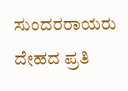ಸುಂದರರಾಯರು ದೇಹದ ಪ್ರತಿ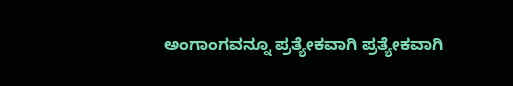ಅಂಗಾಂಗವನ್ನೂ ಪ್ರತ್ಯೇಕವಾಗಿ ಪ್ರತ್ಯೇಕವಾಗಿ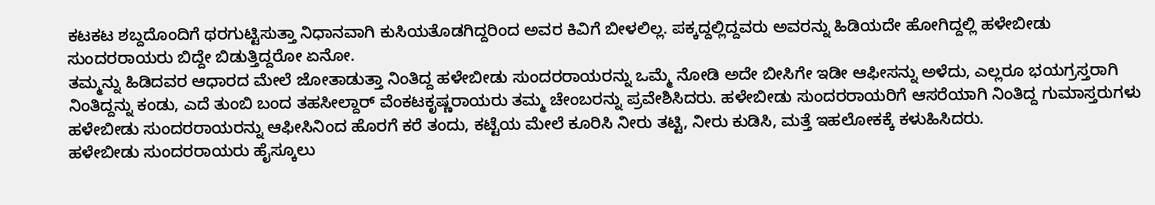ಕಟಕಟ ಶಬ್ದದೊಂದಿಗೆ ಥರಗುಟ್ಟಿಸುತ್ತಾ ನಿಧಾನವಾಗಿ ಕುಸಿಯತೊಡಗಿದ್ದರಿಂದ ಅವರ ಕಿವಿಗೆ ಬೀಳಲಿಲ್ಲ. ಪಕ್ಕದ್ದಲ್ಲಿದ್ದವರು ಅವರನ್ನು ಹಿಡಿಯದೇ ಹೋಗಿದ್ದಲ್ಲಿ ಹಳೇಬೀಡು ಸುಂದರರಾಯರು ಬಿದ್ದೇ ಬಿಡುತ್ತಿದ್ದರೋ ಏನೋ.
ತಮ್ಮನ್ನು ಹಿಡಿದವರ ಆಧಾರದ ಮೇಲೆ ಜೋತಾಡುತ್ತಾ ನಿಂತಿದ್ದ ಹಳೇಬೀಡು ಸುಂದರರಾಯರನ್ನು ಒಮ್ಮೆ ನೋಡಿ ಅದೇ ಬೀಸಿಗೇ ಇಡೀ ಆಫೀಸನ್ನು ಅಳೆದು, ಎಲ್ಲರೂ ಭಯಗ್ರಸ್ತರಾಗಿ ನಿಂತಿದ್ದನ್ನು ಕಂಡು, ಎದೆ ತುಂಬಿ ಬಂದ ತಹಸೀಲ್ದಾರ್ ವೆಂಕಟಕೃಷ್ಣರಾಯರು ತಮ್ಮ ಚೇಂಬರನ್ನು ಪ್ರವೇಶಿಸಿದರು. ಹಳೇಬೀಡು ಸುಂದರರಾಯರಿಗೆ ಆಸರೆಯಾಗಿ ನಿಂತಿದ್ದ ಗುಮಾಸ್ತರುಗಳು ಹಳೇಬೀಡು ಸುಂದರರಾಯರನ್ನು ಆಫೀಸಿನಿಂದ ಹೊರಗೆ ಕರೆ ತಂದು, ಕಟ್ಟೆಯ ಮೇಲೆ ಕೂರಿಸಿ ನೀರು ತಟ್ಟಿ, ನೀರು ಕುಡಿಸಿ, ಮತ್ತೆ ಇಹಲೋಕಕ್ಕೆ ಕಳುಹಿಸಿದರು.
ಹಳೇಬೀಡು ಸುಂದರರಾಯರು ಹೈಸ್ಕೂಲು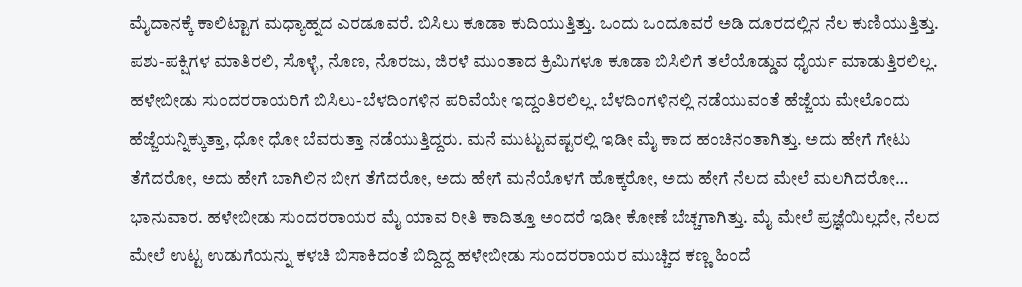ಮೈದಾನಕ್ಕೆ ಕಾಲಿಟ್ಟಾಗ ಮಧ್ಯಾಹ್ನದ ಎರಡೂವರೆ. ಬಿಸಿಲು ಕೂಡಾ ಕುದಿಯುತ್ತಿತ್ತು. ಒಂದು ಒಂದೂವರೆ ಅಡಿ ದೂರದಲ್ಲಿನ ನೆಲ ಕುಣಿಯುತ್ತಿತ್ತು. ಪಶು-ಪಕ್ಷಿಗಳ ಮಾತಿರಲಿ, ಸೊಳ್ಳೆ, ನೊಣ, ನೊರಜು, ಜಿರಳೆ ಮುಂತಾದ ಕ್ರಿಮಿಗಳೂ ಕೂಡಾ ಬಿಸಿಲಿಗೆ ತಲೆಯೊಡ್ಡುವ ಧೈರ್ಯ ಮಾಡುತ್ತಿರಲಿಲ್ಲ. ಹಳೇಬೀಡು ಸುಂದರರಾಯರಿಗೆ ಬಿಸಿಲು-ಬೆಳದಿಂಗಳಿನ ಪರಿವೆಯೇ ಇದ್ದಂತಿರಲಿಲ್ಲ. ಬೆಳದಿಂಗಳಿನಲ್ಲಿ ನಡೆಯುವಂತೆ ಹೆಜ್ಜೆಯ ಮೇಲೊಂದು ಹೆಜ್ಜೆಯನ್ನಿಕ್ಕುತ್ತಾ, ಧೋ ಧೋ ಬೆವರುತ್ತಾ ನಡೆಯುತ್ತಿದ್ದರು. ಮನೆ ಮುಟ್ಟುವಷ್ಟರಲ್ಲಿ ಇಡೀ ಮೈ ಕಾದ ಹಂಚಿನಂತಾಗಿತ್ತು. ಅದು ಹೇಗೆ ಗೇಟು ತೆಗೆದರೋ, ಅದು ಹೇಗೆ ಬಾಗಿಲಿನ ಬೀಗ ತೆಗೆದರೋ, ಅದು ಹೇಗೆ ಮನೆಯೊಳಗೆ ಹೊಕ್ಕರೋ, ಅದು ಹೇಗೆ ನೆಲದ ಮೇಲೆ ಮಲಗಿದರೋ…
ಭಾನುವಾರ. ಹಳೇಬೀಡು ಸುಂದರರಾಯರ ಮೈ ಯಾವ ರೀತಿ ಕಾದಿತ್ತೂ ಅಂದರೆ ಇಡೀ ಕೋಣೆ ಬೆಚ್ಚಗಾಗಿತ್ತು. ಮೈ ಮೇಲೆ ಪ್ರಜ್ಞೆಯಿಲ್ಲದೇ, ನೆಲದ ಮೇಲೆ ಉಟ್ಟ ಉಡುಗೆಯನ್ನು ಕಳಚಿ ಬಿಸಾಕಿದಂತೆ ಬಿದ್ದಿದ್ದ ಹಳೇಬೀಡು ಸುಂದರರಾಯರ ಮುಚ್ಚಿದ ಕಣ್ಣ ಹಿಂದೆ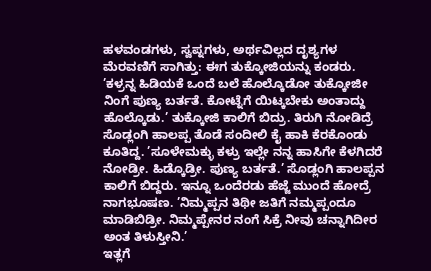ಹಳವಂಡಗಳು, ಸ್ವಪ್ನಗಳು, ಅರ್ಥವಿಲ್ಲದ ದೃಶ್ಯಗಳ ಮೆರವಣಿಗೆ ಸಾಗಿತ್ತು: ಈಗ ತುಕ್ಕೋಜಿಯನ್ನು ಕಂಡರು. ’ಕಳ್ರನ್ನ ಹಿಡಿಯಕೆ ಒಂದೆ ಬಲೆ ಹೊಲ್ಕೊಡೋ ತುಕ್ಕೋಜೀ ನಿಂಗೆ ಪುಣ್ಯ ಬರ್ತತೆ. ಕೋಟ್ನೆಗೆ ಯಿಟ್ಕಬೇಕು ಅಂತಾದ್ದು ಹೊಲ್ಕೊಡು.’ ತುಕ್ಕೋಜಿ ಕಾಲಿಗೆ ಬಿದ್ರು. ತಿರುಗಿ ನೋಡಿದ್ರೆ ಸೊಡ್ಲಂಗಿ ಹಾಲಪ್ಪ ತೊಡೆ ಸಂದೀಲಿ ಕೈ ಹಾಕಿ ಕೆರಕೊಂಡು ಕೂತಿದ್ದ. ’ಸೂಳೇಮಕ್ಳು ಕಳ್ರು ಇಲ್ಲೇ ನನ್ನ ಹಾಸಿಗೇ ಕೆಳಗಿದರೆ ನೋಡ್ರೀ. ಹಿಡ್ಕೊಡ್ರೀ. ಪುಣ್ಯ ಬರ್ತತೆ.’ ಸೊಡ್ಲಂಗಿ ಹಾಲಪ್ಪನ ಕಾಲಿಗೆ ಬಿದ್ದರು. ಇನ್ನೂ ಒಂದೆರಡು ಹೆಜ್ಜೆ ಮುಂದೆ ಹೋದ್ರೆ ನಾಗಭೂಷಣ. ’ನಿಮ್ಮಪ್ಪನ ತಿಥೀ ಜತಿಗೆ ನಮ್ಮಪ್ಪಂದೂ ಮಾಡಿಬಿಡ್ರೀ. ನಿಮ್ಮಪ್ಪೇನರ ನಂಗೆ ಸಿಕ್ರೆ ನೀವು ಚನ್ನಾಗಿದೀರ ಅಂತ ತಿಳುಸ್ತೀನಿ.’
ಇತ್ಲಗೆ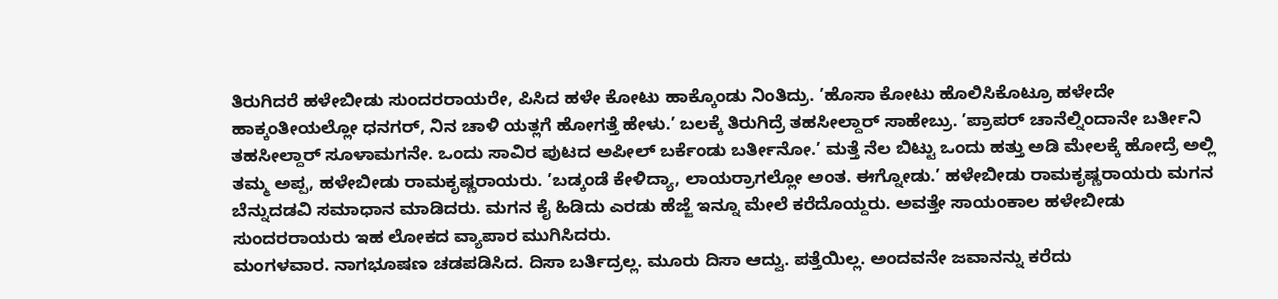ತಿರುಗಿದರೆ ಹಳೇಬೀಡು ಸುಂದರರಾಯರೇ, ಪಿಸಿದ ಹಳೇ ಕೋಟು ಹಾಕ್ಕೊಂಡು ನಿಂತಿದ್ರು. ’ಹೊಸಾ ಕೋಟು ಹೊಲಿಸಿಕೊಟ್ರೂ ಹಳೇದೇ ಹಾಕ್ಕಂತೀಯಲ್ಲೋ ಧನಗರ್, ನಿನ ಚಾಳಿ ಯತ್ಲಗೆ ಹೋಗತ್ತೆ ಹೇಳು.’ ಬಲಕ್ಕೆ ತಿರುಗಿದ್ರೆ ತಹಸೀಲ್ದಾರ್ ಸಾಹೇಬ್ರು. ’ಪ್ರಾಪರ್ ಚಾನೆಲ್ನಿಂದಾನೇ ಬರ್ತೀನಿ ತಹಸೀಲ್ದಾರ್ ಸೂಳಾಮಗನೇ. ಒಂದು ಸಾವಿರ ಪುಟದ ಅಪೀಲ್ ಬರ್ಕೆಂಡು ಬರ್ತೀನೋ.’ ಮತ್ತೆ ನೆಲ ಬಿಟ್ಟು ಒಂದು ಹತ್ತು ಅಡಿ ಮೇಲಕ್ಕೆ ಹೋದ್ರೆ ಅಲ್ಲಿ ತಮ್ಮ ಅಪ್ಪ, ಹಳೇಬೀಡು ರಾಮಕೃಷ್ಣರಾಯರು. ’ಬಡ್ಕಂಡೆ ಕೇಳಿದ್ಯಾ, ಲಾಯರ್ರಾಗಲ್ಲೋ ಅಂತ. ಈಗ್ನೋಡು.’ ಹಳೇಬೀಡು ರಾಮಕೃಷ್ಣರಾಯರು ಮಗನ ಬೆನ್ನುದಡವಿ ಸಮಾಧಾನ ಮಾಡಿದರು. ಮಗನ ಕೈ ಹಿಡಿದು ಎರಡು ಹೆಜ್ಜೆ ಇನ್ನೂ ಮೇಲೆ ಕರೆದೊಯ್ದರು. ಅವತ್ತೇ ಸಾಯಂಕಾಲ ಹಳೇಬೀಡು ಸುಂದರರಾಯರು ಇಹ ಲೋಕದ ವ್ಯಾಪಾರ ಮುಗಿಸಿದರು.
ಮಂಗಳವಾರ. ನಾಗಭೂಷಣ ಚಡಪಡಿಸಿದ. ದಿಸಾ ಬರ್ತಿದ್ರಲ್ಲ. ಮೂರು ದಿಸಾ ಆದ್ವು. ಪತ್ತೆಯಿಲ್ಲ. ಅಂದವನೇ ಜವಾನನ್ನು ಕರೆದು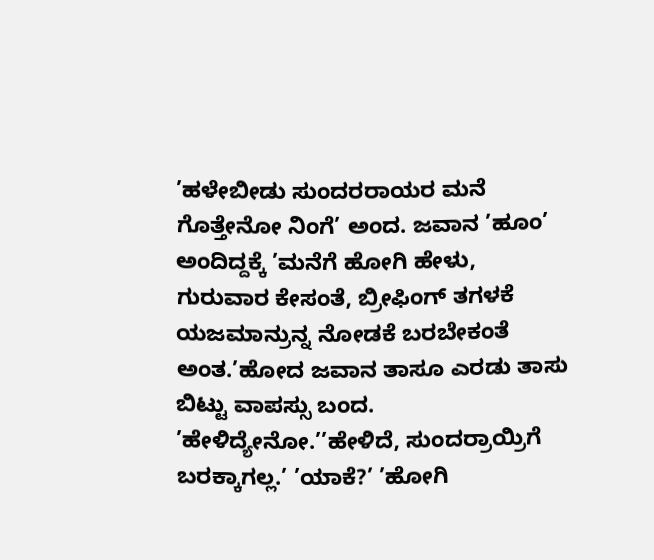’ಹಳೇಬೀಡು ಸುಂದರರಾಯರ ಮನೆ ಗೊತ್ತೇನೋ ನಿಂಗೆ’ ಅಂದ. ಜವಾನ ’ಹೂಂ’ ಅಂದಿದ್ದಕ್ಕೆ ’ಮನೆಗೆ ಹೋಗಿ ಹೇಳು, ಗುರುವಾರ ಕೇಸಂತೆ, ಬ್ರೀಫಿಂಗ್ ತಗಳಕೆ ಯಜಮಾನ್ರುನ್ನ ನೋಡಕೆ ಬರಬೇಕಂತೆ ಅಂತ.’ಹೋದ ಜವಾನ ತಾಸೂ ಎರಡು ತಾಸು ಬಿಟ್ಟು ವಾಪಸ್ಸು ಬಂದ.
’ಹೇಳಿದ್ಯೇನೋ.’’ಹೇಳಿದೆ, ಸುಂದರ್ರಾಯ್ರಿಗೆ ಬರಕ್ಕಾಗಲ್ಲ.’ ’ಯಾಕೆ?’ ’ಹೋಗಿ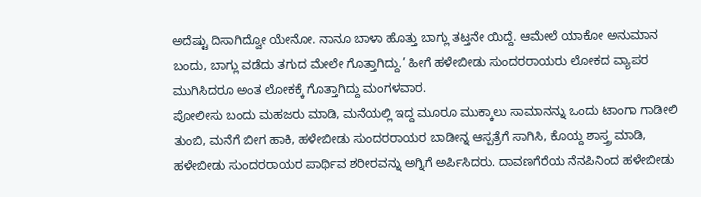ಅದೆಷ್ಟು ದಿಸಾಗಿದ್ವೋ ಯೇನೋ. ನಾನೂ ಬಾಳಾ ಹೊತ್ತು ಬಾಗ್ಲು ತಟ್ತನೇ ಯಿದ್ದೆ. ಆಮೇಲೆ ಯಾಕೋ ಅನುಮಾನ ಬಂದು, ಬಾಗ್ಲು ವಡೆದು ತಗುದ ಮೇಲೇ ಗೊತ್ತಾಗಿದ್ದು.’ ಹೀಗೆ ಹಳೇಬೀಡು ಸುಂದರರಾಯರು ಲೋಕದ ವ್ಯಾಪರ ಮುಗಿಸಿದರೂ ಅಂತ ಲೋಕಕ್ಕೆ ಗೊತ್ತಾಗಿದ್ದು ಮಂಗಳವಾರ.
ಪೋಲೀಸು ಬಂದು ಮಹಜರು ಮಾಡಿ, ಮನೆಯಲ್ಲಿ ಇದ್ದ ಮೂರೂ ಮುಕ್ಕಾಲು ಸಾಮಾನನ್ನು ಒಂದು ಟಾಂಗಾ ಗಾಡೀಲಿ ತುಂಬಿ, ಮನೆಗೆ ಬೀಗ ಹಾಕಿ, ಹಳೇಬೀಡು ಸುಂದರರಾಯರ ಬಾಡೀನ್ನ ಆಸ್ಪತ್ರೆಗೆ ಸಾಗಿಸಿ, ಕೊಯ್ದ ಶಾಸ್ತ್ರ ಮಾಡಿ, ಹಳೇಬೀಡು ಸುಂದರರಾಯರ ಪಾರ್ಥಿವ ಶರೀರವನ್ನು ಅಗ್ನಿಗೆ ಅರ್ಪಿಸಿದರು. ದಾವಣಗೆರೆಯ ನೆನಪಿನಿಂದ ಹಳೇಬೀಡು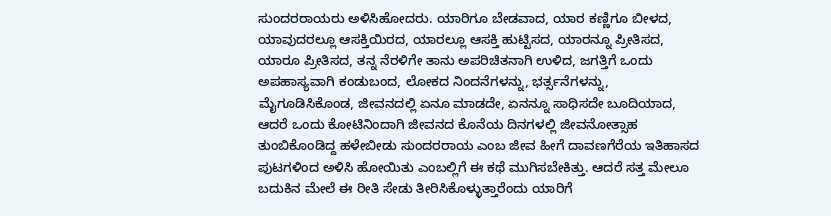ಸುಂದರರಾಯರು ಅಳಿಸಿಹೋದರು. ಯಾರಿಗೂ ಬೇಡವಾದ, ಯಾರ ಕಣ್ಣಿಗೂ ಬೀಳದ, ಯಾವುದರಲ್ಲೂ ಆಸಕ್ತಿಯಿರದ, ಯಾರಲ್ಲೂ ಆಸಕ್ತಿ ಹುಟ್ಟಿಸದ, ಯಾರನ್ನೂ ಪ್ರೀತಿಸದ, ಯಾರೂ ಪ್ರೀತಿಸದ, ತನ್ನ ನೆರಳಿಗೇ ತಾನು ಅಪರಿಚಿತನಾಗಿ ಉಳಿದ, ಜಗತ್ತಿಗೆ ಒಂದು ಅಪಹಾಸ್ಯವಾಗಿ ಕಂಡುಬಂದ, ಲೋಕದ ನಿಂದನೆಗಳನ್ನು, ಭರ್ತ್ಸನೆಗಳನ್ನು, ಮೈಗೂಡಿಸಿಕೊಂಡ, ಜೀವನದಲ್ಲಿ ಏನೂ ಮಾಡದೇ, ಏನನ್ನೂ ಸಾಧಿಸದೇ ಬೂದಿಯಾದ, ಆದರೆ ಒಂದು ಕೋಟಿನಿಂದಾಗಿ ಜೀವನದ ಕೊನೆಯ ದಿನಗಳಲ್ಲಿ ಜೀವನೋತ್ಸಾಹ ತುಂಬಿಕೊಂಡಿದ್ದ ಹಳೇಬೀಡು ಸುಂದರರಾಯ ಎಂಬ ಜೀವ ಹೀಗೆ ದಾವಣಗೆರೆಯ ಇತಿಹಾಸದ ಪುಟಗಳಿಂದ ಅಳಿಸಿ ಹೋಯಿತು ಎಂಬಲ್ಲಿಗೆ ಈ ಕಥೆ ಮುಗಿಸಬೇಕಿತ್ತು. ಆದರೆ ಸತ್ತ ಮೇಲೂ ಬದುಕಿನ ಮೇಲೆ ಈ ರೀತಿ ಸೇಡು ತೀರಿಸಿಕೊಳ್ಳುತ್ತಾರೆಂದು ಯಾರಿಗೆ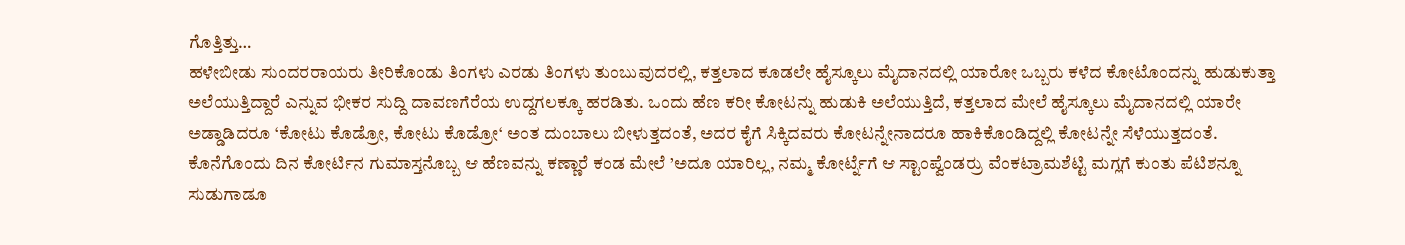ಗೊತ್ತಿತ್ತು…
ಹಳೇಬೀಡು ಸುಂದರರಾಯರು ತೀರಿಕೊಂಡು ತಿಂಗಳು ಎರಡು ತಿಂಗಳು ತುಂಬುವುದರಲ್ಲಿ, ಕತ್ತಲಾದ ಕೂಡಲೇ ಹೈಸ್ಕೂಲು ಮೈದಾನದಲ್ಲಿ ಯಾರೋ ಒಬ್ಬರು ಕಳೆದ ಕೋಟೊಂದನ್ನು ಹುಡುಕುತ್ತಾ ಅಲೆಯುತ್ತಿದ್ದಾರೆ ಎನ್ನುವ ಭೀಕರ ಸುದ್ದಿ ದಾವಣಗೆರೆಯ ಉದ್ದಗಲಕ್ಕೂ ಹರಡಿತು. ಒಂದು ಹೆಣ ಕರೀ ಕೋಟನ್ನು ಹುಡುಕಿ ಅಲೆಯುತ್ತಿದೆ, ಕತ್ತಲಾದ ಮೇಲೆ ಹೈಸ್ಕೂಲು ಮೈದಾನದಲ್ಲಿ ಯಾರೇ ಅಡ್ಡಾಡಿದರೂ ‘ಕೋಟು ಕೊಡ್ರೋ, ಕೋಟು ಕೊಡ್ರೋ‘ ಅಂತ ದುಂಬಾಲು ಬೀಳುತ್ತದಂತೆ, ಅದರ ಕೈಗೆ ಸಿಕ್ಕಿದವರು ಕೋಟನ್ನೇನಾದರೂ ಹಾಕಿಕೊಂಡಿದ್ದಲ್ಲಿ ಕೋಟನ್ನೇ ಸೆಳೆಯುತ್ತದಂತೆ. ಕೊನೆಗೊಂದು ದಿನ ಕೋರ್ಟಿನ ಗುಮಾಸ್ತನೊಬ್ಬ ಆ ಹೆಣವನ್ನು ಕಣ್ಣಾರೆ ಕಂಡ ಮೇಲೆ ’ಅದೂ ಯಾರಿಲ್ಲ, ನಮ್ಮ ಕೋರ್ಟ್ನೆಗೆ ಆ ಸ್ಟಾಂಪ್ವೆಂಡರ್ರು ವೆಂಕಟ್ರಾಮಶೆಟ್ಟಿ ಮಗ್ಲಗೆ ಕುಂತು ಪೆಟಿಶನ್ನೂ ಸುಡುಗಾಡೂ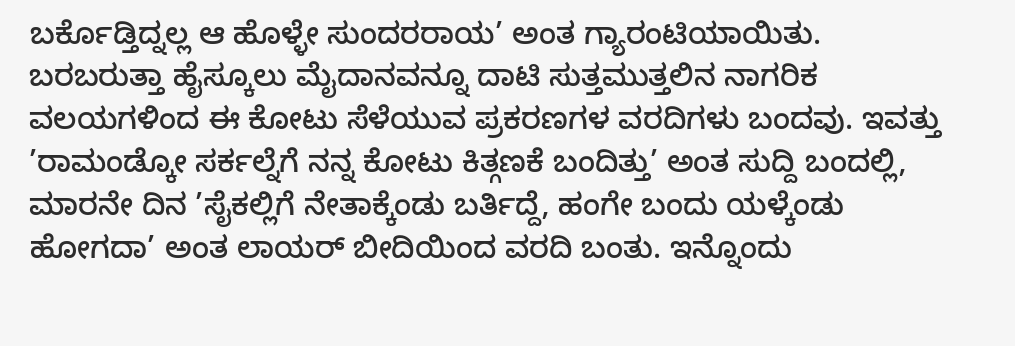ಬರ್ಕೊಡ್ತಿದ್ನಲ್ಲ ಆ ಹೊಳ್ಳೇ ಸುಂದರರಾಯ’ ಅಂತ ಗ್ಯಾರಂಟಿಯಾಯಿತು.
ಬರಬರುತ್ತಾ ಹೈಸ್ಕೂಲು ಮೈದಾನವನ್ನೂ ದಾಟಿ ಸುತ್ತಮುತ್ತಲಿನ ನಾಗರಿಕ ವಲಯಗಳಿಂದ ಈ ಕೋಟು ಸೆಳೆಯುವ ಪ್ರಕರಣಗಳ ವರದಿಗಳು ಬಂದವು. ಇವತ್ತು ’ರಾಮಂಡ್ಕೋ ಸರ್ಕಲ್ನೆಗೆ ನನ್ನ ಕೋಟು ಕಿತ್ಗಣಕೆ ಬಂದಿತ್ತು’ ಅಂತ ಸುದ್ದಿ ಬಂದಲ್ಲಿ, ಮಾರನೇ ದಿನ ’ಸೈಕಲ್ಲಿಗೆ ನೇತಾಕ್ಕೆಂಡು ಬರ್ತಿದ್ದೆ, ಹಂಗೇ ಬಂದು ಯಳ್ಕೆಂಡು ಹೋಗದಾ’ ಅಂತ ಲಾಯರ್ ಬೀದಿಯಿಂದ ವರದಿ ಬಂತು. ಇನ್ನೊಂದು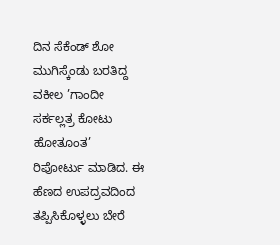ದಿನ ಸೆಕೆಂಡ್ ಶೋ ಮುಗಿಸ್ಕೆಂಡು ಬರತಿದ್ದ ವಕೀಲ ’ಗಾಂದೀ ಸರ್ಕಲ್ಲತ್ರ ಕೋಟು ಹೋತೂಂತ’ ರಿಪೋರ್ಟು ಮಾಡಿದ. ಈ ಹೆಣದ ಉಪದ್ರವದಿಂದ ತಪ್ಪಿಸಿಕೊಳ್ಳಲು ಬೇರೆ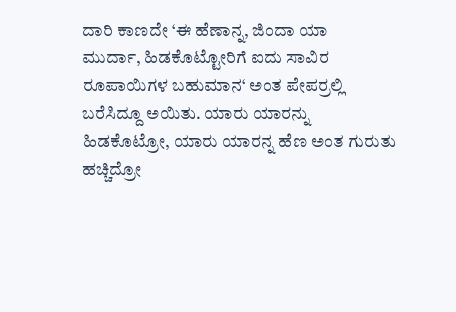ದಾರಿ ಕಾಣದೇ ‘ಈ ಹೆಣಾನ್ನ, ಜಿಂದಾ ಯಾ
ಮುರ್ದಾ, ಹಿಡಕೊಟ್ಟೋರಿಗೆ ಐದು ಸಾವಿರ ರೂಪಾಯಿಗಳ ಬಹುಮಾನ‘ ಅಂತ ಪೇಪರ್ರಲ್ಲಿ ಬರೆಸಿದ್ದೂ ಅಯಿತು. ಯಾರು ಯಾರನ್ನು ಹಿಡಕೊಟ್ರೋ, ಯಾರು ಯಾರನ್ನ ಹೆಣ ಅಂತ ಗುರುತು ಹಚ್ಚಿದ್ರೋ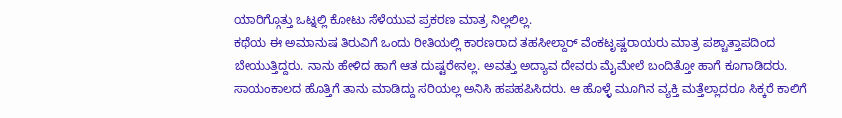ಯಾರಿಗ್ಗೊತ್ತು ಒಟ್ನಲ್ಲಿ ಕೋಟು ಸೆಳೆಯುವ ಪ್ರಕರಣ ಮಾತ್ರ ನಿಲ್ಲಲಿಲ್ಲ.
ಕಥೆಯ ಈ ಅಮಾನುಷ ತಿರುವಿಗೆ ಒಂದು ರೀತಿಯಲ್ಲಿ ಕಾರಣರಾದ ತಹಸೀಲ್ದಾರ್ ವೆಂಕಟೃಷ್ಣರಾಯರು ಮಾತ್ರ ಪಶ್ಚಾತ್ತಾಪದಿಂದ ಬೇಯುತ್ತಿದ್ದರು. ನಾನು ಹೇಳಿದ ಹಾಗೆ ಆತ ದುಷ್ಟರೇನಲ್ಲ. ಅವತ್ತು ಅದ್ಯಾವ ದೇವರು ಮೈಮೇಲೆ ಬಂದಿತ್ತೋ ಹಾಗೆ ಕೂಗಾಡಿದರು. ಸಾಯಂಕಾಲದ ಹೊತ್ತಿಗೆ ತಾನು ಮಾಡಿದ್ದು ಸರಿಯಲ್ಲ ಅನಿಸಿ ಹಪಹಪಿಸಿದರು. ಆ ಹೊಳ್ಳೆ ಮೂಗಿನ ವ್ಯಕ್ತಿ ಮತ್ತೆಲ್ಲಾದರೂ ಸಿಕ್ಕರೆ ಕಾಲಿಗೆ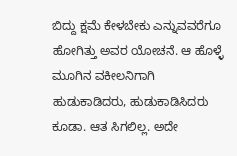ಬಿದ್ದು ಕ್ಷಮೆ ಕೇಳಬೇಕು ಎನ್ನುವವರೆಗೂ ಹೋಗಿತ್ತು ಅವರ ಯೋಚನೆ. ಆ ಹೊಳ್ಳೆ ಮೂಗಿನ ವಕೀಲನಿಗಾಗಿ ಹುಡುಕಾಡಿದರು, ಹುಡುಕಾಡಿಸಿದರು ಕೂಡಾ. ಆತ ಸಿಗಲಿಲ್ಲ. ಅದೇ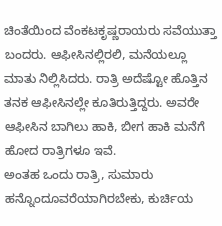ಚಿಂತೆಯಿಂದ ವೆಂಕಟಕೃಷ್ಣರಾಯರು ಸವೆಯುತ್ತಾ ಬಂದರು. ಆಫೀಸಿನಲ್ಲಿರಲಿ, ಮನೆಯಲ್ಲೂ ಮಾತು ನಿಲ್ಲಿಸಿದರು. ರಾತ್ರಿ ಅದೆಷ್ಟೋ ಹೊತ್ತಿನ ತನಕ ಆಫೀಸಿನಲ್ಲೇ ಕೂತಿರುತ್ತಿದ್ದರು. ಅವರೇ ಆಫೀಸಿನ ಬಾಗಿಲು ಹಾಕಿ, ಬೀಗ ಹಾಕಿ ಮನೆಗೆ ಹೋದ ರಾತ್ರಿಗಳೂ ಇವೆ.
ಅಂತಹ ಒಂದು ರಾತ್ರಿ, ಸುಮಾರು ಹನ್ನೊಂದೂವರೆಯಾಗಿರಬೇಕು, ಕುರ್ಚಿಯ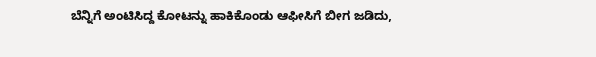ಬೆನ್ನಿಗೆ ಅಂಟಿಸಿದ್ದ ಕೋಟನ್ನು ಹಾಕಿಕೊಂಡು ಆಫೀಸಿಗೆ ಬೀಗ ಜಡಿದು,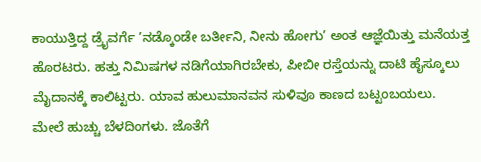ಕಾಯುತ್ತಿದ್ದ ಡ್ರೈವರ್ಗೆ ’ನಡ್ಕೊಂಡೇ ಬರ್ತೀನಿ, ನೀನು ಹೋಗು’ ಅಂತ ಆಜ್ಞೆಯಿತ್ತು ಮನೆಯತ್ತ ಹೊರಟರು. ಹತ್ತು ನಿಮಿಷಗಳ ನಡಿಗೆಯಾಗಿರಬೇಕು, ಪೀಬೀ ರಸ್ತೆಯನ್ನು ದಾಟಿ ಹೈಸ್ಕೂಲು ಮೈದಾನಕ್ಕೆ ಕಾಲಿಟ್ಟರು. ಯಾವ ಹುಲುಮಾನವನ ಸುಳಿವೂ ಕಾಣದ ಬಟ್ಟಂಬಯಲು.
ಮೇಲೆ ಹುಚ್ಚು ಬೆಳದಿಂಗಳು. ಜೊತೆಗೆ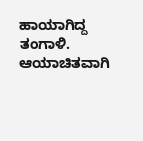ಹಾಯಾಗಿದ್ದ ತಂಗಾಳಿ. ಆಯಾಚಿತವಾಗಿ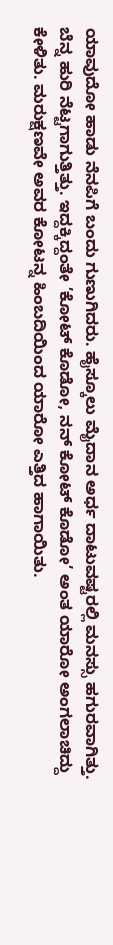ಯಾವುದೋ ಹಾಡು ನೆನಪಿಗೆ ಬಂದು ಗುಣುಗಿದರು. ಹೈಸ್ಕೂಲು ಮೈದಾನ ಅರ್ಧ ದಾಟುವಷ್ಟರಲ್ಲಿ ಮನಸ್ಸು ಹಗುರವಾಗಿತ್ತು. ಬೆನ್ನ ಹುರಿ ನೆಟ್ಟಗಾಗುತ್ತಿತ್ತು. ಇದ್ದಕ್ಕಿದ್ದಂತೇ ’ಕೋಟ್ ಕೊಡೋ, ನನ್ ಕೋಟ್ ಕೊಡೋ’ ಅಂತ ಯಾರೋ ಅಂಗಲಾಚಿದ್ದು ಕೇಳಿತು. ಮರುಕ್ಷಣವೇ ಅವರ ಕೋಟನ್ನ ಹಿಂಬದಿಯಿಂದ ಯಾರೋ ಎತ್ತಿದ ಹಾಗಾಯಿತು.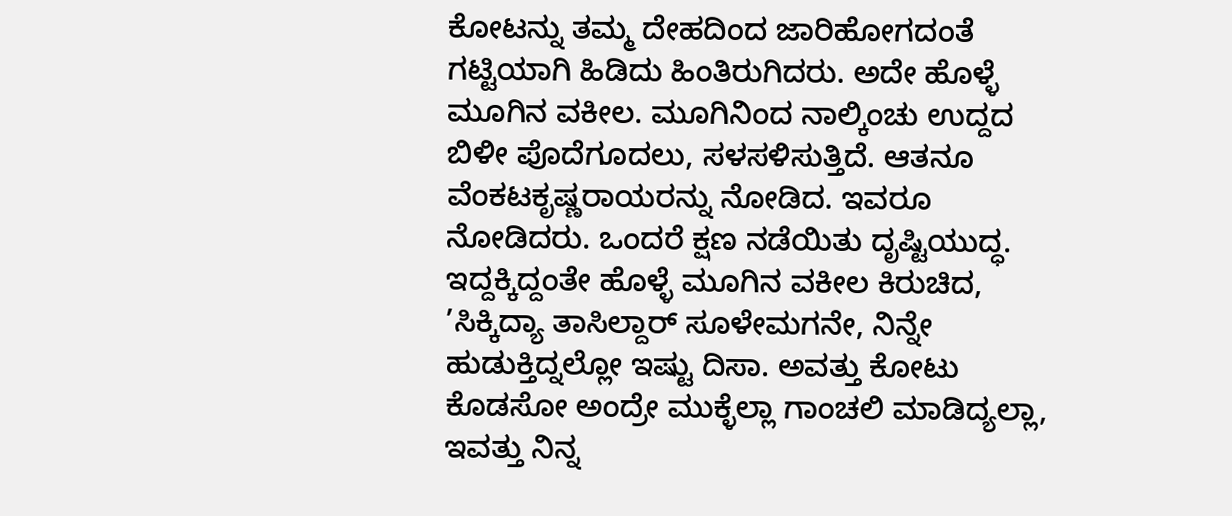ಕೋಟನ್ನು ತಮ್ಮ ದೇಹದಿಂದ ಜಾರಿಹೋಗದಂತೆ ಗಟ್ಟಿಯಾಗಿ ಹಿಡಿದು ಹಿಂತಿರುಗಿದರು. ಅದೇ ಹೊಳ್ಳೆ ಮೂಗಿನ ವಕೀಲ. ಮೂಗಿನಿಂದ ನಾಲ್ಕಿಂಚು ಉದ್ದದ ಬಿಳೀ ಪೊದೆಗೂದಲು, ಸಳಸಳಿಸುತ್ತಿದೆ. ಆತನೂ ವೆಂಕಟಕೃಷ್ಣರಾಯರನ್ನು ನೋಡಿದ. ಇವರೂ ನೋಡಿದರು. ಒಂದರೆ ಕ್ಷಣ ನಡೆಯಿತು ದೃಷ್ಟಿಯುದ್ಧ. ಇದ್ದಕ್ಕಿದ್ದಂತೇ ಹೊಳ್ಳೆ ಮೂಗಿನ ವಕೀಲ ಕಿರುಚಿದ, ’ಸಿಕ್ಕಿದ್ಯಾ ತಾಸಿಲ್ದಾರ್ ಸೂಳೇಮಗನೇ, ನಿನ್ನೇ ಹುಡುಕ್ತಿದ್ನಲ್ಲೋ ಇಷ್ಟು ದಿಸಾ. ಅವತ್ತು ಕೋಟು ಕೊಡಸೋ ಅಂದ್ರೇ ಮುಕ್ಳೆಲ್ಲಾ ಗಾಂಚಲಿ ಮಾಡಿದ್ಯಲ್ಲಾ, ಇವತ್ತು ನಿನ್ನ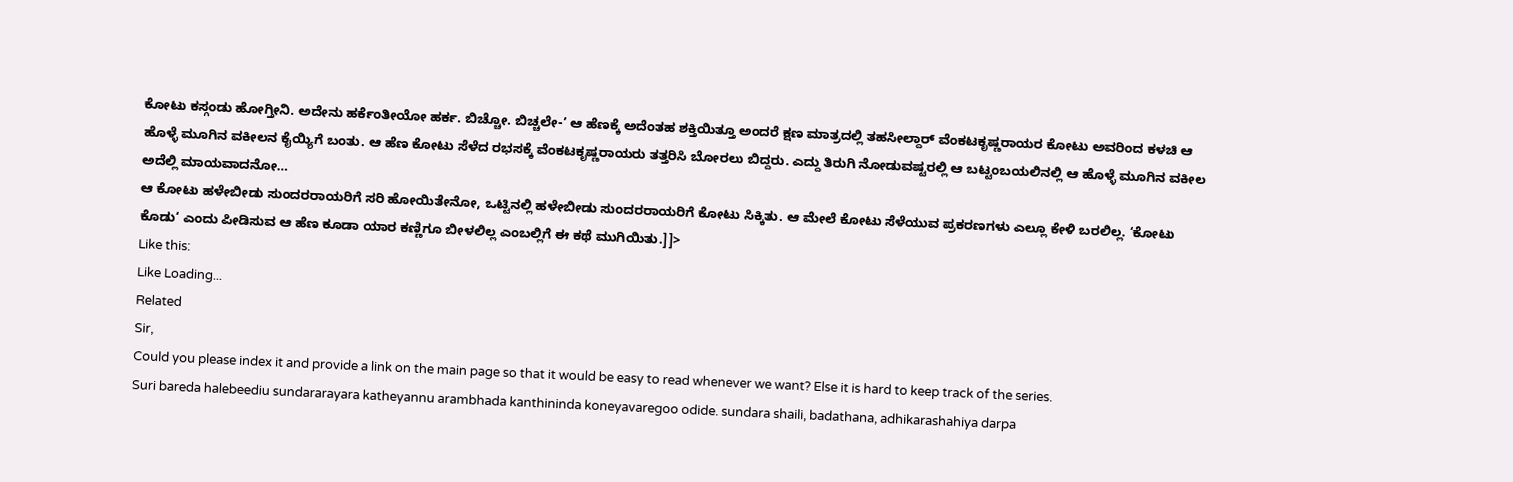ಕೋಟು ಕಸ್ಗಂಡು ಹೋಗ್ತೀನಿ. ಅದೇನು ಹರ್ಕೆಂತೀಯೋ ಹರ್ಕ. ಬಿಚ್ಚೋ. ಬಿಚ್ಚಲೇ-’ ಆ ಹೆಣಕ್ಕೆ ಅದೆಂತಹ ಶಕ್ತಿಯಿತ್ತೂ ಅಂದರೆ ಕ್ಷಣ ಮಾತ್ರದಲ್ಲಿ ತಹಸೀಲ್ದಾರ್ ವೆಂಕಟಕೃಷ್ಣರಾಯರ ಕೋಟು ಅವರಿಂದ ಕಳಚಿ ಆ ಹೊಳ್ಳೆ ಮೂಗಿನ ವಕೀಲನ ಕೈಯ್ಯಿಗೆ ಬಂತು. ಆ ಹೆಣ ಕೋಟು ಸೆಳೆದ ರಭಸಕ್ಕೆ ವೆಂಕಟಕೃಷ್ಣರಾಯರು ತತ್ತರಿಸಿ ಬೋರಲು ಬಿದ್ದರು. ಎದ್ದು ತಿರುಗಿ ನೋಡುವಷ್ಟರಲ್ಲಿ ಆ ಬಟ್ಟಂಬಯಲಿನಲ್ಲಿ ಆ ಹೊಳ್ಳೆ ಮೂಗಿನ ವಕೀಲ ಅದೆಲ್ಲಿ ಮಾಯವಾದನೋ…
ಆ ಕೋಟು ಹಳೇಬೀಡು ಸುಂದರರಾಯರಿಗೆ ಸರಿ ಹೋಯಿತೇನೋ, ಒಟ್ಟಿನಲ್ಲಿ ಹಳೇಬೀಡು ಸುಂದರರಾಯರಿಗೆ ಕೋಟು ಸಿಕ್ಕಿತು. ಆ ಮೇಲೆ ಕೋಟು ಸೆಳೆಯುವ ಪ್ರಕರಣಗಳು ಎಲ್ಲೂ ಕೇಳಿ ಬರಲಿಲ್ಲ. ‘ಕೋಟು ಕೊಡು‘ ಎಂದು ಪೀಡಿಸುವ ಆ ಹೆಣ ಕೂಡಾ ಯಾರ ಕಣ್ಣಿಗೂ ಬೀಳಲಿಲ್ಲ ಎಂಬಲ್ಲಿಗೆ ಈ ಕಥೆ ಮುಗಿಯಿತು.]]>
Like this:
Like Loading...
Related
Sir,
Could you please index it and provide a link on the main page so that it would be easy to read whenever we want? Else it is hard to keep track of the series.
Suri bareda halebeediu sundararayara katheyannu arambhada kanthininda koneyavaregoo odide. sundara shaili, badathana, adhikarashahiya darpa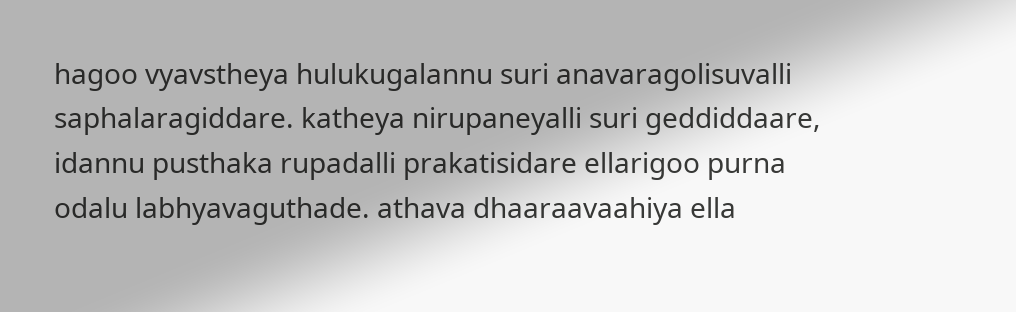hagoo vyavstheya hulukugalannu suri anavaragolisuvalli saphalaragiddare. katheya nirupaneyalli suri geddiddaare, idannu pusthaka rupadalli prakatisidare ellarigoo purna odalu labhyavaguthade. athava dhaaraavaahiya ella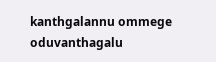kanthgalannu ommege oduvanthagalu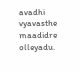avadhi vyavasthe maadidre olleyadu.